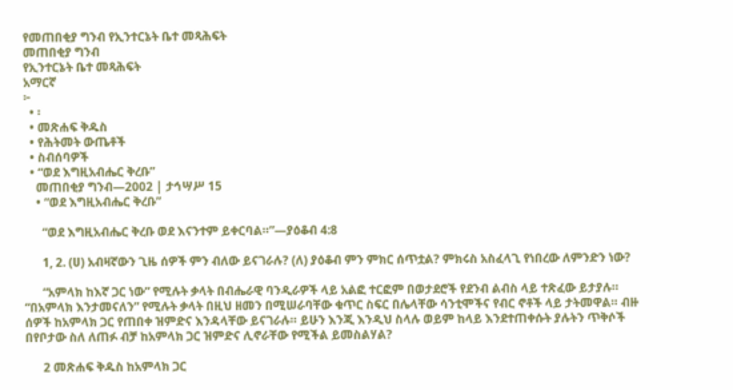የመጠበቂያ ግንብ የኢንተርኔት ቤተ መጻሕፍት
መጠበቂያ ግንብ
የኢንተርኔት ቤተ መጻሕፍት
አማርኛ
፦
  • ፡
  • መጽሐፍ ቅዱስ
  • የሕትመት ውጤቶች
  • ስብሰባዎች
  • “ወደ እግዚአብሔር ቅረቡ”
    መጠበቂያ ግንብ—2002 | ታኅሣሥ 15
    • “ወደ እግዚአብሔር ቅረቡ”

      “ወደ እግዚአብሔር ቅረቡ ወደ እናንተም ይቀርባል።”—ያዕቆብ 4:8

      1, 2. (ሀ) አብዛኛውን ጊዜ ሰዎች ምን ብለው ይናገራሉ? (ለ) ያዕቆብ ምን ምክር ሰጥቷል? ምክሩስ አስፈላጊ የነበረው ለምንድን ነው?

      “አምላክ ከእኛ ጋር ነው” የሚሉት ቃላት በብሔራዊ ባንዲራዎች ላይ አልፎ ተርፎም በወታደሮች የደንብ ልብስ ላይ ተጽፈው ይታያሉ። “በአምላክ እንታመናለን” የሚሉት ቃላት በዚህ ዘመን በሚሠራባቸው ቁጥር ስፍር በሌላቸው ሳንቲሞችና የብር ኖቶች ላይ ታትመዋል። ብዙ ሰዎች ከአምላክ ጋር የጠበቀ ዝምድና እንዳላቸው ይናገራሉ። ይሁን እንጂ እንዲህ ስላሉ ወይም ከላይ እንደተጠቀሱት ያሉትን ጥቅሶች በየቦታው ስለ ለጠፉ ብቻ ከአምላክ ጋር ዝምድና ሊኖራቸው የሚችል ይመስልሃል?

      2 መጽሐፍ ቅዱስ ከአምላክ ጋር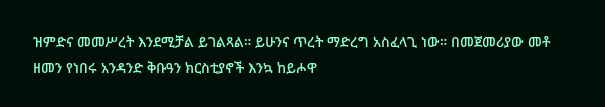ዝምድና መመሥረት እንደሚቻል ይገልጻል። ይሁንና ጥረት ማድረግ አስፈላጊ ነው። በመጀመሪያው መቶ ዘመን የነበሩ አንዳንድ ቅቡዓን ክርስቲያኖች እንኳ ከይሖዋ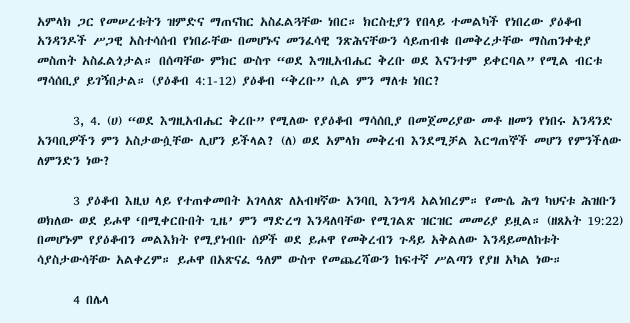አምላክ ጋር የመሠረቱትን ዝምድና ማጠናከር አስፈልጓቸው ነበር። ክርስቲያን የበላይ ተመልካች የነበረው ያዕቆብ አንዳንዶች ሥጋዊ አስተሳሰብ የነበራቸው በመሆኑና መንፈሳዊ ንጽሕናቸውን ሳይጠብቁ በመቅረታቸው ማስጠንቀቂያ መስጠት አስፈልጎታል። በሰጣቸው ምክር ውስጥ “ወደ እግዚአብሔር ቅረቡ ወደ እናንተም ይቀርባል” የሚል ብርቱ ማሳሰቢያ ይገኝበታል። (ያዕቆብ 4:1-12) ያዕቆብ “ቅረቡ” ሲል ምን ማለቱ ነበር?

      3, 4. (ሀ) “ወደ እግዚአብሔር ቅረቡ” የሚለው የያዕቆብ ማሳሰቢያ በመጀመሪያው መቶ ዘመን የነበሩ አንዳንድ አንባቢዎችን ምን አስታውሷቸው ሊሆን ይችላል? (ለ) ወደ አምላክ መቅረብ እንደሚቻል እርግጠኞች መሆን የምንችለው ለምንድን ነው?

      3 ያዕቆብ እዚህ ላይ የተጠቀመበት አገላለጽ ለአብዛኛው አንባቢ እንግዳ አልነበረም። የሙሴ ሕግ ካህናቱ ሕዝቡን ወክለው ወደ ይሖዋ ‘በሚቀርቡበት ጊዜ’ ምን ማድረግ እንዳለባቸው የሚገልጽ ዝርዝር መመሪያ ይዟል። (ዘጸአት 19:22) በመሆኑም የያዕቆብን መልእክት የሚያነብቡ ሰዎች ወደ ይሖዋ የመቅረብን ጉዳይ አቅልለው እንዳይመለከቱት ሳያስታውሳቸው አልቀረም። ይሖዋ በአጽናፈ ዓለም ውስጥ የመጨረሻውን ከፍተኛ ሥልጣን የያዘ አካል ነው።

      4 በሌላ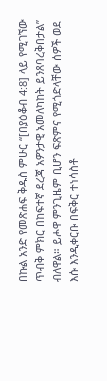በኩል አንድ የመጽሐፍ ቅዱስ ምሁር “[በያዕቆብ 4:8] ላይ የሚገኘው ጥብቅ ምክር በከፍተኛ ደረጃ አዎንታዊ አመለካከት ይንጸባረቅበታል” ብለዋል። ይሖዋ ምንጊዜም ቢሆን ፍጽምና የሚጎድላቸው ሰዎች ወደ እሱ እንዲቀርቡ በፍቅር ተነሳስቶ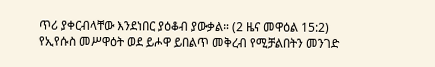ጥሪ ያቀርብላቸው እንደነበር ያዕቆብ ያውቃል። (2 ዜና መዋዕል 15:2) የኢየሱስ መሥዋዕት ወደ ይሖዋ ይበልጥ መቅረብ የሚቻልበትን መንገድ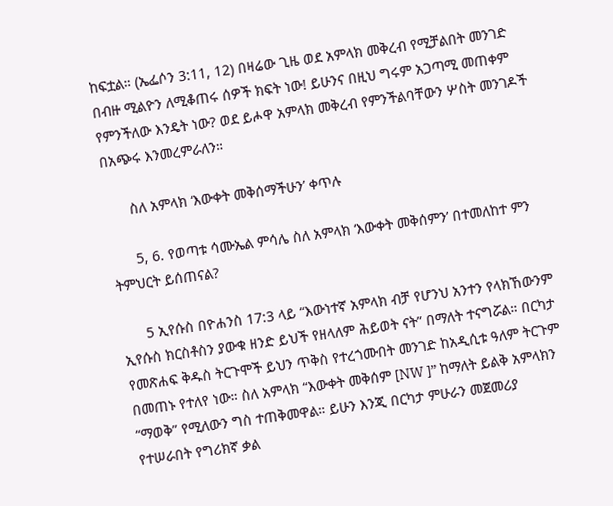ከፍቷል። (ኤፌሶን 3:11, 12) በዛሬው ጊዜ ወደ አምላክ መቅረብ የሚቻልበት መንገድ በብዙ ሚልዮን ለሚቆጠሩ ሰዎች ክፍት ነው! ይሁንና በዚህ ግሩም አጋጣሚ መጠቀም የምንችለው እንዴት ነው? ወደ ይሖዋ አምላክ መቅረብ የምንችልባቸውን ሦስት መንገዶች በአጭሩ እንመረምራለን።

      ስለ አምላክ ‘እውቀት መቅሰማችሁን’ ቀጥሉ

      5, 6. የወጣቱ ሳሙኤል ምሳሌ ስለ አምላክ ‘እውቀት መቅሰምን’ በተመለከተ ምን ትምህርት ይሰጠናል?

      5 ኢየሱስ በዮሐንስ 17:3 ላይ “እውነተኛ አምላክ ብቻ የሆንህ አንተን የላክኸውንም ኢየሱስ ክርስቶስን ያውቁ ዘንድ ይህች የዘላለም ሕይወት ናት” በማለት ተናግሯል። በርካታ የመጽሐፍ ቅዱስ ትርጉሞች ይህን ጥቅስ የተረጎሙበት መንገድ ከአዲሲቱ ዓለም ትርጉም በመጠኑ የተለየ ነው። ስለ አምላክ “እውቀት መቅሰም [NW ]” ከማለት ይልቅ አምላክን “ማወቅ” የሚለውን ግስ ተጠቅመዋል። ይሁን እንጂ በርካታ ምሁራን መጀመሪያ የተሠራበት የግሪክኛ ቃል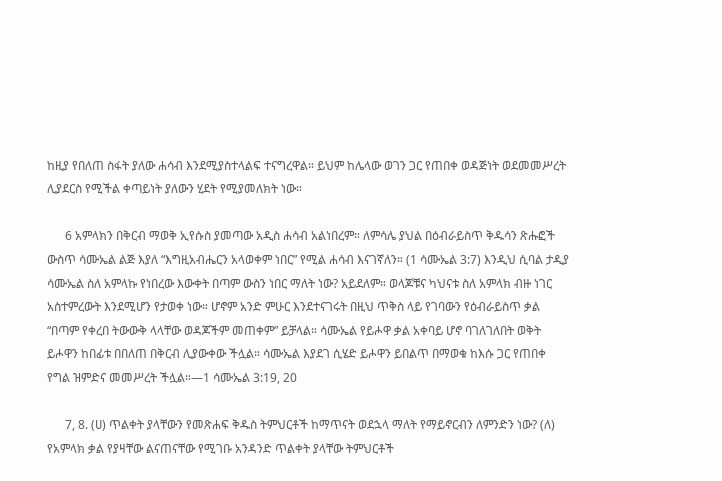ከዚያ የበለጠ ስፋት ያለው ሐሳብ እንደሚያስተላልፍ ተናግረዋል። ይህም ከሌላው ወገን ጋር የጠበቀ ወዳጅነት ወደመመሥረት ሊያደርስ የሚችል ቀጣይነት ያለውን ሂደት የሚያመለክት ነው።

      6 አምላክን በቅርብ ማወቅ ኢየሱስ ያመጣው አዲስ ሐሳብ አልነበረም። ለምሳሌ ያህል በዕብራይስጥ ቅዱሳን ጽሑፎች ውስጥ ሳሙኤል ልጅ እያለ “እግዚአብሔርን አላወቀም ነበር” የሚል ሐሳብ እናገኛለን። (1 ሳሙኤል 3:7) እንዲህ ሲባል ታዲያ ሳሙኤል ስለ አምላኩ የነበረው እውቀት በጣም ውስን ነበር ማለት ነው? አይደለም። ወላጆቹና ካህናቱ ስለ አምላክ ብዙ ነገር አስተምረውት እንደሚሆን የታወቀ ነው። ሆኖም አንድ ምሁር እንደተናገሩት በዚህ ጥቅስ ላይ የገባውን የዕብራይስጥ ቃል “በጣም የቀረበ ትውውቅ ላላቸው ወዳጆችም መጠቀም” ይቻላል። ሳሙኤል የይሖዋ ቃል አቀባይ ሆኖ ባገለገለበት ወቅት ይሖዋን ከበፊቱ በበለጠ በቅርብ ሊያውቀው ችሏል። ሳሙኤል እያደገ ሲሄድ ይሖዋን ይበልጥ በማወቁ ከእሱ ጋር የጠበቀ የግል ዝምድና መመሥረት ችሏል።—1 ሳሙኤል 3:19, 20

      7, 8. (ሀ) ጥልቀት ያላቸውን የመጽሐፍ ቅዱስ ትምህርቶች ከማጥናት ወደኋላ ማለት የማይኖርብን ለምንድን ነው? (ለ) የአምላክ ቃል የያዛቸው ልናጠናቸው የሚገቡ አንዳንድ ጥልቀት ያላቸው ትምህርቶች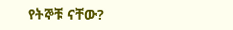የትኞቹ ናቸው?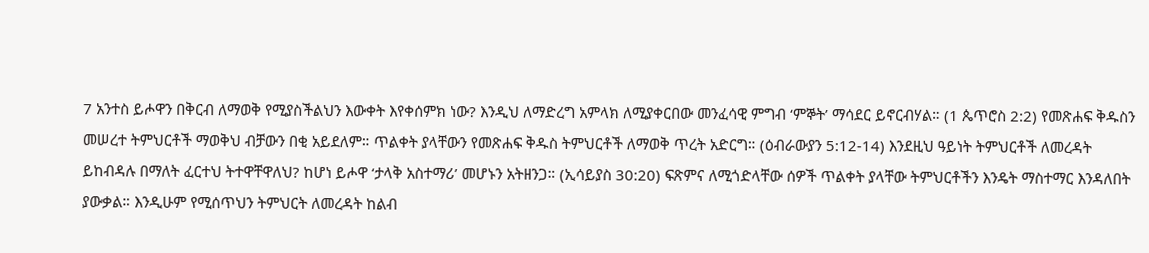7 አንተስ ይሖዋን በቅርብ ለማወቅ የሚያስችልህን እውቀት እየቀሰምክ ነው? እንዲህ ለማድረግ አምላክ ለሚያቀርበው መንፈሳዊ ምግብ ‘ምኞት’ ማሳደር ይኖርብሃል። (1 ጴጥሮስ 2:2) የመጽሐፍ ቅዱስን መሠረተ ትምህርቶች ማወቅህ ብቻውን በቂ አይደለም። ጥልቀት ያላቸውን የመጽሐፍ ቅዱስ ትምህርቶች ለማወቅ ጥረት አድርግ። (ዕብራውያን 5:12-14) እንደዚህ ዓይነት ትምህርቶች ለመረዳት ይከብዳሉ በማለት ፈርተህ ትተዋቸዋለህ? ከሆነ ይሖዋ ‘ታላቅ አስተማሪ’ መሆኑን አትዘንጋ። (ኢሳይያስ 30:20) ፍጽምና ለሚጎድላቸው ሰዎች ጥልቀት ያላቸው ትምህርቶችን እንዴት ማስተማር እንዳለበት ያውቃል። እንዲሁም የሚሰጥህን ትምህርት ለመረዳት ከልብ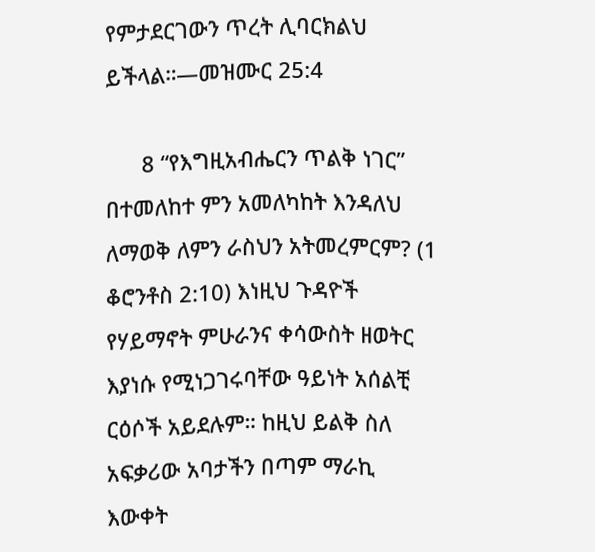የምታደርገውን ጥረት ሊባርክልህ ይችላል።—መዝሙር 25:4

      8 “የእግዚአብሔርን ጥልቅ ነገር” በተመለከተ ምን አመለካከት እንዳለህ ለማወቅ ለምን ራስህን አትመረምርም? (1 ቆሮንቶስ 2:10) እነዚህ ጉዳዮች የሃይማኖት ምሁራንና ቀሳውስት ዘወትር እያነሱ የሚነጋገሩባቸው ዓይነት አሰልቺ ርዕሶች አይደሉም። ከዚህ ይልቅ ስለ አፍቃሪው አባታችን በጣም ማራኪ እውቀት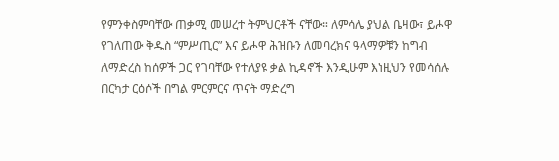የምንቀስምባቸው ጠቃሚ መሠረተ ትምህርቶች ናቸው። ለምሳሌ ያህል ቤዛው፣ ይሖዋ የገለጠው ቅዱስ “ምሥጢር” እና ይሖዋ ሕዝቡን ለመባረክና ዓላማዎቹን ከግብ ለማድረስ ከሰዎች ጋር የገባቸው የተለያዩ ቃል ኪዳኖች እንዲሁም እነዚህን የመሳሰሉ በርካታ ርዕሶች በግል ምርምርና ጥናት ማድረግ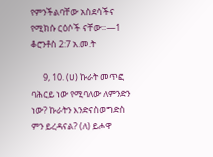የምንችልባቸው አስደሳችና የሚክሱ ርዕሶች ናቸው።—1 ቆሮንቶስ 2:7 አ.መ.ት

      9, 10. (ሀ) ኩራት መጥፎ ባሕርይ ነው የሚባለው ለምንድን ነው? ኩራትን እንድናስወግድስ ምን ይረዳናል? (ለ) ይሖዋ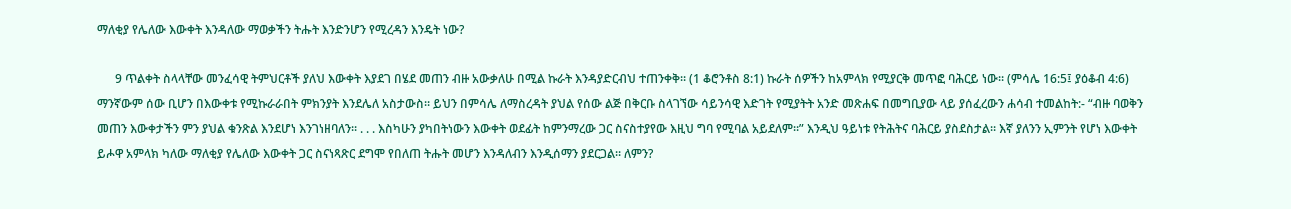ማለቂያ የሌለው እውቀት እንዳለው ማወቃችን ትሑት እንድንሆን የሚረዳን እንዴት ነው?

      9 ጥልቀት ስላላቸው መንፈሳዊ ትምህርቶች ያለህ እውቀት እያደገ በሄደ መጠን ብዙ አውቃለሁ በሚል ኩራት እንዳያድርብህ ተጠንቀቅ። (1 ቆሮንቶስ 8:1) ኩራት ሰዎችን ከአምላክ የሚያርቅ መጥፎ ባሕርይ ነው። (ምሳሌ 16:5፤ ያዕቆብ 4:6) ማንኛውም ሰው ቢሆን በእውቀቱ የሚኩራራበት ምክንያት እንደሌለ አስታውስ። ይህን በምሳሌ ለማስረዳት ያህል የሰው ልጅ በቅርቡ ስላገኘው ሳይንሳዊ እድገት የሚያትት አንድ መጽሐፍ በመግቢያው ላይ ያሰፈረውን ሐሳብ ተመልከት:- “ብዙ ባወቅን መጠን እውቀታችን ምን ያህል ቁንጽል እንደሆነ እንገነዘባለን። . . . እስካሁን ያካበትነውን እውቀት ወደፊት ከምንማረው ጋር ስናስተያየው እዚህ ግባ የሚባል አይደለም።” እንዲህ ዓይነቱ የትሕትና ባሕርይ ያስደስታል። እኛ ያለንን ኢምንት የሆነ እውቀት ይሖዋ አምላክ ካለው ማለቂያ የሌለው እውቀት ጋር ስናነጻጽር ደግሞ የበለጠ ትሑት መሆን እንዳለብን እንዲሰማን ያደርጋል። ለምን?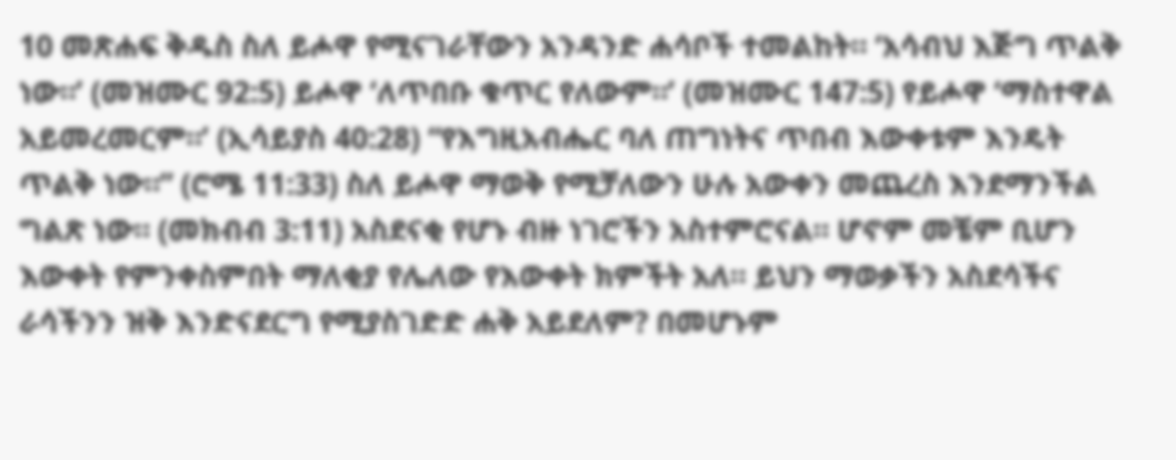10 መጽሐፍ ቅዱስ ስለ ይሖዋ የሚናገራቸውን አንዳንድ ሐሳቦች ተመልከት። ‘አሳብህ እጅግ ጥልቅ ነው።’ (መዝሙር 92:5) ይሖዋ ‘ለጥበቡ ቁጥር የለውም።’ (መዝሙር 147:5) የይሖዋ ‘ማስተዋል አይመረመርም።’ (ኢሳይያስ 40:28) “የእግዚአብሔር ባለ ጠግነትና ጥበብ እውቀቱም እንዴት ጥልቅ ነው።” (ሮሜ 11:33) ስለ ይሖዋ ማወቅ የሚቻለውን ሁሉ አውቀን መጨረስ እንደማንችል ግልጽ ነው። (መክብብ 3:11) አስደናቂ የሆኑ ብዙ ነገሮችን አስተምሮናል። ሆኖም መቼም ቢሆን እውቀት የምንቀስምበት ማለቂያ የሌለው የእውቀት ክምችት አለ። ይህን ማወቃችን አስደሳችና ራሳችንን ዝቅ እንድናደርግ የሚያስገድድ ሐቅ አይደለም? በመሆኑም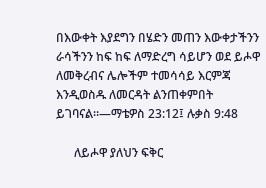በእውቀት እያደግን በሄድን መጠን እውቀታችንን ራሳችንን ከፍ ከፍ ለማድረግ ሳይሆን ወደ ይሖዋ ለመቅረብና ሌሎችም ተመሳሳይ እርምጃ እንዲወስዱ ለመርዳት ልንጠቀምበት ይገባናል።—ማቴዎስ 23:12፤ ሉቃስ 9:48

      ለይሖዋ ያለህን ፍቅር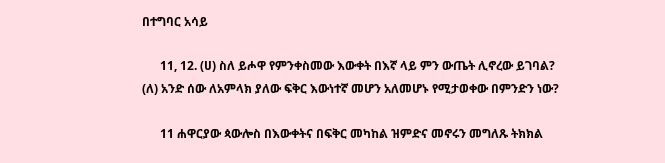በተግባር አሳይ

      11, 12. (ሀ) ስለ ይሖዋ የምንቀስመው እውቀት በእኛ ላይ ምን ውጤት ሊኖረው ይገባል? (ለ) አንድ ሰው ለአምላክ ያለው ፍቅር እውነተኛ መሆን አለመሆኑ የሚታወቀው በምንድን ነው?

      11 ሐዋርያው ጳውሎስ በእውቀትና በፍቅር መካከል ዝምድና መኖሩን መግለጹ ትክክል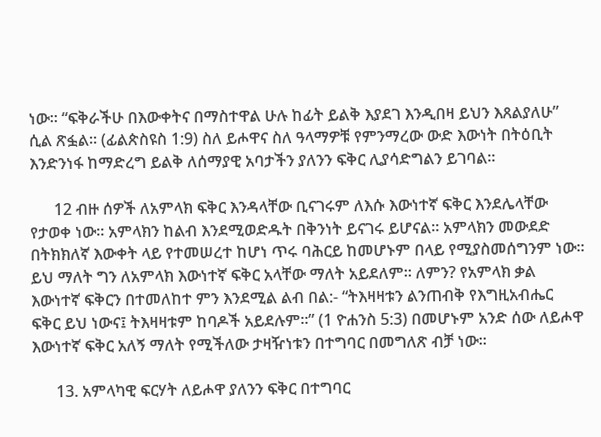ነው። “ፍቅራችሁ በእውቀትና በማስተዋል ሁሉ ከፊት ይልቅ እያደገ እንዲበዛ ይህን እጸልያለሁ” ሲል ጽፏል። (ፊልጵስዩስ 1:9) ስለ ይሖዋና ስለ ዓላማዎቹ የምንማረው ውድ እውነት በትዕቢት እንድንነፋ ከማድረግ ይልቅ ለሰማያዊ አባታችን ያለንን ፍቅር ሊያሳድግልን ይገባል።

      12 ብዙ ሰዎች ለአምላክ ፍቅር እንዳላቸው ቢናገሩም ለእሱ እውነተኛ ፍቅር እንደሌላቸው የታወቀ ነው። አምላክን ከልብ እንደሚወድዱት በቅንነት ይናገሩ ይሆናል። አምላክን መውደድ በትክክለኛ እውቀት ላይ የተመሠረተ ከሆነ ጥሩ ባሕርይ ከመሆኑም በላይ የሚያስመሰግንም ነው። ይህ ማለት ግን ለአምላክ እውነተኛ ፍቅር አላቸው ማለት አይደለም። ለምን? የአምላክ ቃል እውነተኛ ፍቅርን በተመለከተ ምን እንደሚል ልብ በል:- “ትእዛዛቱን ልንጠብቅ የእግዚአብሔር ፍቅር ይህ ነውና፤ ትእዛዛቱም ከባዶች አይደሉም።” (1 ዮሐንስ 5:3) በመሆኑም አንድ ሰው ለይሖዋ እውነተኛ ፍቅር አለኝ ማለት የሚችለው ታዛዥነቱን በተግባር በመግለጽ ብቻ ነው።

      13. አምላካዊ ፍርሃት ለይሖዋ ያለንን ፍቅር በተግባር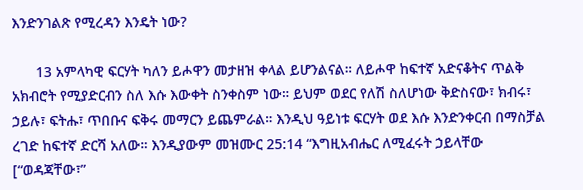እንድንገልጽ የሚረዳን እንዴት ነው?

      13 አምላካዊ ፍርሃት ካለን ይሖዋን መታዘዝ ቀላል ይሆንልናል። ለይሖዋ ከፍተኛ አድናቆትና ጥልቅ አክብሮት የሚያድርብን ስለ እሱ እውቀት ስንቀስም ነው። ይህም ወደር የለሽ ስለሆነው ቅድስናው፣ ክብሩ፣ ኃይሉ፣ ፍትሑ፣ ጥበቡና ፍቅሩ መማርን ይጨምራል። እንዲህ ዓይነቱ ፍርሃት ወደ እሱ እንድንቀርብ በማስቻል ረገድ ከፍተኛ ድርሻ አለው። እንዲያውም መዝሙር 25:14 “እግዚአብሔር ለሚፈሩት ኃይላቸው [“ወዳጃቸው፣”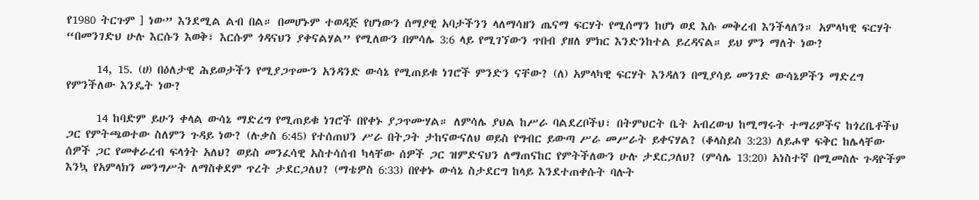የ1980 ትርጉም ] ነው” እንደሚል ልብ በል። በመሆኑም ተወዳጅ የሆነውን ሰማያዊ አባታችንን ላለማሳዘን ጤናማ ፍርሃት የሚሰማን ከሆነ ወደ እሱ መቅረብ እንችላለን። አምላካዊ ፍርሃት “በመንገድህ ሁሉ እርሱን እወቅ፣ እርሱም ጎዳናህን ያቀናልሃል” የሚለውን በምሳሌ 3:6 ላይ የሚገኘውን ጥበብ ያዘለ ምክር እንድንከተል ይረዳናል። ይህ ምን ማለት ነው?

      14, 15. (ሀ) በዕለታዊ ሕይወታችን የሚያጋጥሙን አንዳንድ ውሳኔ የሚጠይቁ ነገሮች ምንድን ናቸው? (ለ) አምላካዊ ፍርሃት እንዳለን በሚያሳይ መንገድ ውሳኔዎችን ማድረግ የምንችለው እንዴት ነው?

      14 ከባድም ይሁን ቀላል ውሳኔ ማድረግ የሚጠይቁ ነገሮች በየቀኑ ያጋጥሙሃል። ለምሳሌ ያህል ከሥራ ባልደረቦችህ፣ በትምህርት ቤት አብረውህ ከሚማሩት ተማሪዎችና ከጎረቤቶችህ ጋር የምትጫወተው ስለምን ጉዳይ ነው? (ሉቃስ 6:45) የተሰጠህን ሥራ በትጋት ታከናውናለህ ወይስ የግብር ይውጣ ሥራ መሥራት ይቀናሃል? (ቆላስይስ 3:23) ለይሖዋ ፍቅር ከሌላቸው ሰዎች ጋር የመቀራረብ ፍላጎት አለህ? ወይስ መንፈሳዊ አስተሳሰብ ካላቸው ሰዎች ጋር ዝምድናህን ለማጠናከር የምትችለውን ሁሉ ታደርጋለህ? (ምሳሌ 13:20) አነስተኛ በሚመስሉ ጉዳዮችም እንኳ የአምላክን መንግሥት ለማስቀደም ጥረት ታደርጋለህ? (ማቴዎስ 6:33) በየቀኑ ውሳኔ ስታደርግ ከላይ እንደተጠቀሱት ባሉት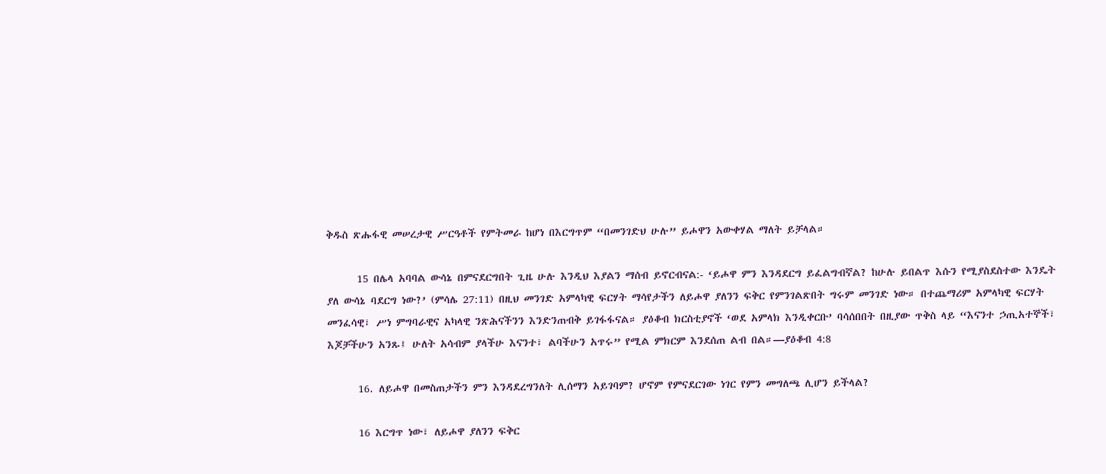ቅዱስ ጽሑፋዊ መሠረታዊ ሥርዓቶች የምትመራ ከሆነ በእርግጥም “በመንገድህ ሁሉ” ይሖዋን አውቀሃል ማለት ይቻላል።

      15 በሌላ አባባል ውሳኔ በምናደርግበት ጊዜ ሁሉ እንዲህ እያልን ማሰብ ይኖርብናል:- ‘ይሖዋ ምን እንዳደርግ ይፈልግብኛል? ከሁሉ ይበልጥ እሱን የሚያስደስተው እንዴት ያለ ውሳኔ ባደርግ ነው?’ (ምሳሌ 27:11) በዚህ መንገድ አምላካዊ ፍርሃት ማሳየታችን ለይሖዋ ያለንን ፍቅር የምንገልጽበት ግሩም መንገድ ነው። በተጨማሪም አምላካዊ ፍርሃት መንፈሳዊ፣ ሥነ ምግባራዊና አካላዊ ንጽሕናችንን እንድንጠብቅ ይገፋፋናል። ያዕቆብ ክርስቲያኖች ‘ወደ አምላክ እንዲቀርቡ’ ባሳሰበበት በዚያው ጥቅስ ላይ “እናንተ ኃጢአተኞች፣ እጆቻችሁን አንጹ፤ ሁለት አሳብም ያላችሁ እናንተ፣ ልባችሁን አጥሩ” የሚል ምክርም እንደሰጠ ልብ በል።—ያዕቆብ 4:8

      16. ለይሖዋ በመስጠታችን ምን እንዳደረግንለት ሊሰማን አይገባም? ሆኖም የምናደርገው ነገር የምን መግለጫ ሊሆን ይችላል?

      16 እርግጥ ነው፣ ለይሖዋ ያለንን ፍቅር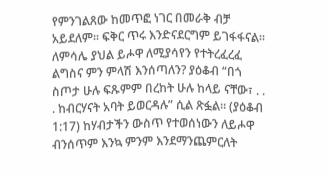የምንገልጸው ከመጥፎ ነገር በመራቅ ብቻ አይደለም። ፍቅር ጥሩ እንድናደርግም ይገፋፋናል። ለምሳሌ ያህል ይሖዋ ለሚያሳየን የተትረፈረፈ ልግስና ምን ምላሽ እንሰጣለን? ያዕቆብ “በጎ ስጦታ ሁሉ ፍጹምም በረከት ሁሉ ከላይ ናቸው፣ . . . ከብርሃናት አባት ይወርዳሉ” ሲል ጽፏል። (ያዕቆብ 1:17) ከሃብታችን ውስጥ የተወሰነውን ለይሖዋ ብንሰጥም እንኳ ምንም እንደማንጨምርለት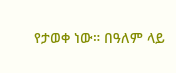የታወቀ ነው። በዓለም ላይ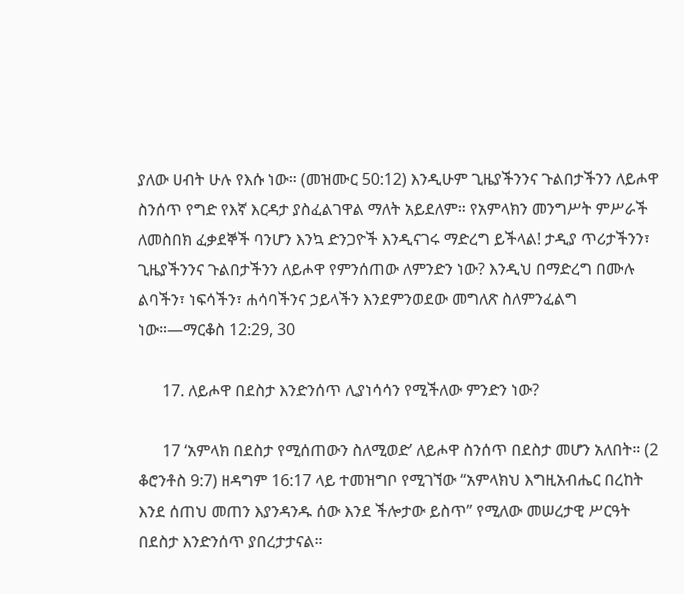ያለው ሀብት ሁሉ የእሱ ነው። (መዝሙር 50:12) እንዲሁም ጊዜያችንንና ጉልበታችንን ለይሖዋ ስንሰጥ የግድ የእኛ እርዳታ ያስፈልገዋል ማለት አይደለም። የአምላክን መንግሥት ምሥራች ለመስበክ ፈቃደኞች ባንሆን እንኳ ድንጋዮች እንዲናገሩ ማድረግ ይችላል! ታዲያ ጥሪታችንን፣ ጊዜያችንንና ጉልበታችንን ለይሖዋ የምንሰጠው ለምንድን ነው? እንዲህ በማድረግ በሙሉ ልባችን፣ ነፍሳችን፣ ሐሳባችንና ኃይላችን እንደምንወደው መግለጽ ስለምንፈልግ ነው።—ማርቆስ 12:29, 30

      17. ለይሖዋ በደስታ እንድንሰጥ ሊያነሳሳን የሚችለው ምንድን ነው?

      17 ‘አምላክ በደስታ የሚሰጠውን ስለሚወድ’ ለይሖዋ ስንሰጥ በደስታ መሆን አለበት። (2 ቆሮንቶስ 9:7) ዘዳግም 16:17 ላይ ተመዝግቦ የሚገኘው “አምላክህ እግዚአብሔር በረከት እንደ ሰጠህ መጠን እያንዳንዱ ሰው እንደ ችሎታው ይስጥ” የሚለው መሠረታዊ ሥርዓት በደስታ እንድንሰጥ ያበረታታናል።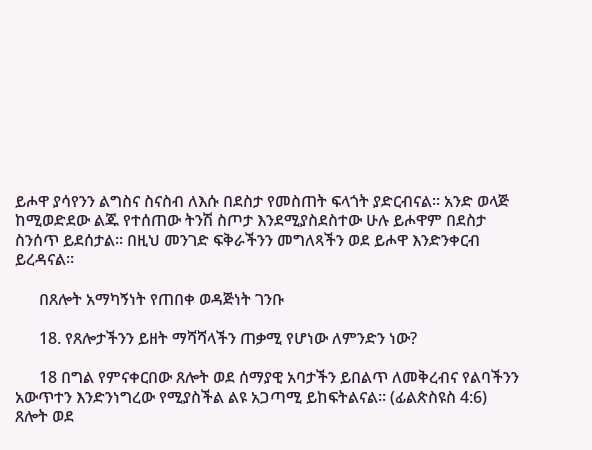ይሖዋ ያሳየንን ልግስና ስናስብ ለእሱ በደስታ የመስጠት ፍላጎት ያድርብናል። አንድ ወላጅ ከሚወድደው ልጁ የተሰጠው ትንሽ ስጦታ እንደሚያስደስተው ሁሉ ይሖዋም በደስታ ስንሰጥ ይደሰታል። በዚህ መንገድ ፍቅራችንን መግለጻችን ወደ ይሖዋ እንድንቀርብ ይረዳናል።

      በጸሎት አማካኝነት የጠበቀ ወዳጅነት ገንቡ

      18. የጸሎታችንን ይዘት ማሻሻላችን ጠቃሚ የሆነው ለምንድን ነው?

      18 በግል የምናቀርበው ጸሎት ወደ ሰማያዊ አባታችን ይበልጥ ለመቅረብና የልባችንን አውጥተን እንድንነግረው የሚያስችል ልዩ አጋጣሚ ይከፍትልናል። (ፊልጵስዩስ 4:6) ጸሎት ወደ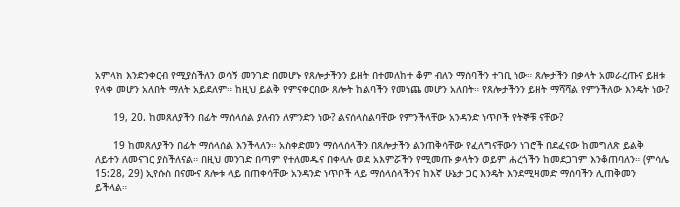አምላክ እንድንቀርብ የሚያስችለን ወሳኝ መንገድ በመሆኑ የጸሎታችንን ይዘት በተመለከተ ቆም ብለን ማሰባችን ተገቢ ነው። ጸሎታችን በቃላት አመራረጡና ይዘቱ የላቀ መሆን አለበት ማለት አይደለም። ከዚህ ይልቅ የምናቀርበው ጸሎት ከልባችን የመነጨ መሆን አለበት። የጸሎታችንን ይዘት ማሻሻል የምንችለው እንዴት ነው?

      19, 20. ከመጸለያችን በፊት ማሰላሰል ያለብን ለምንድን ነው? ልናሰላስልባቸው የምንችላቸው አንዳንድ ነጥቦች የትኞቹ ናቸው?

      19 ከመጸለያችን በፊት ማሰላሰል እንችላለን። አስቀድመን ማሰላሰላችን በጸሎታችን ልንጠቅሳቸው የፈለግናቸውን ነገሮች በደፈናው ከመግለጽ ይልቅ ለይተን ለመናገር ያስችለናል። በዚህ መንገድ በጣም የተለመዱና በቀላሉ ወደ አእምሯችን የሚመጡ ቃላትን ወይም ሐረጎችን ከመደጋገም እንቆጠባለን። (ምሳሌ 15:28, 29) ኢየሱስ በናሙና ጸሎቱ ላይ በጠቀሳቸው አንዳንድ ነጥቦች ላይ ማሰላሰላችንና ከእኛ ሁኔታ ጋር እንዴት እንደሚዛመድ ማሰባችን ሊጠቅመን ይችላል።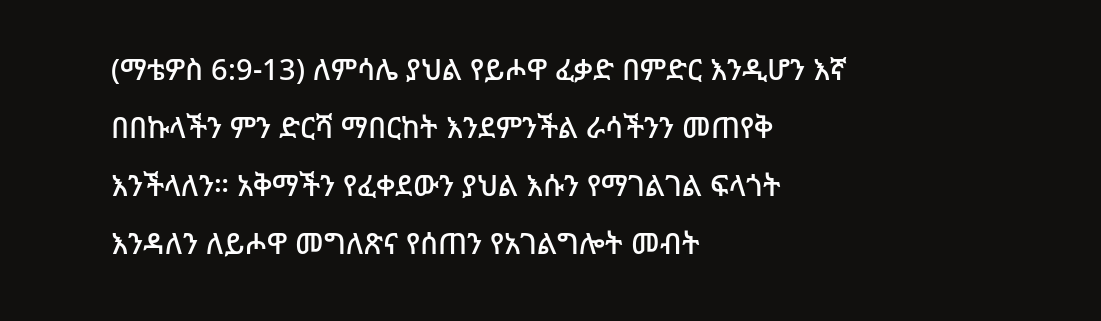(ማቴዎስ 6:9-13) ለምሳሌ ያህል የይሖዋ ፈቃድ በምድር እንዲሆን እኛ በበኩላችን ምን ድርሻ ማበርከት እንደምንችል ራሳችንን መጠየቅ እንችላለን። አቅማችን የፈቀደውን ያህል እሱን የማገልገል ፍላጎት እንዳለን ለይሖዋ መግለጽና የሰጠን የአገልግሎት መብት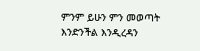ምንም ይሁን ምን መወጣት እንድንችል እንዲረዳን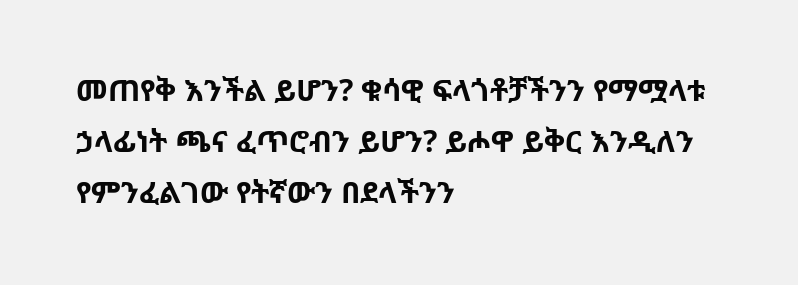መጠየቅ እንችል ይሆን? ቁሳዊ ፍላጎቶቻችንን የማሟላቱ ኃላፊነት ጫና ፈጥሮብን ይሆን? ይሖዋ ይቅር እንዲለን የምንፈልገው የትኛውን በደላችንን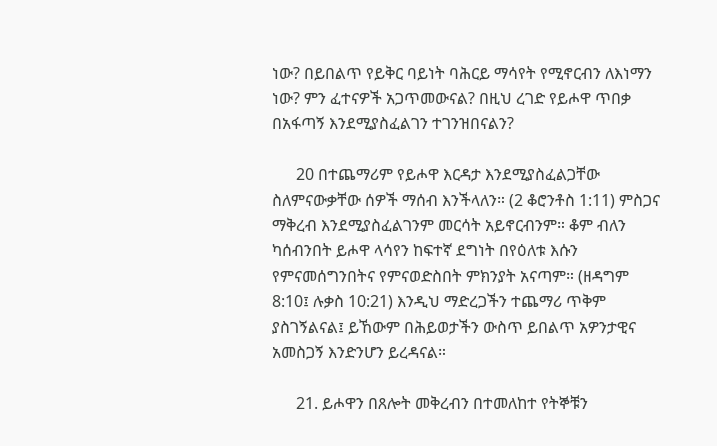ነው? በይበልጥ የይቅር ባይነት ባሕርይ ማሳየት የሚኖርብን ለእነማን ነው? ምን ፈተናዎች አጋጥመውናል? በዚህ ረገድ የይሖዋ ጥበቃ በአፋጣኝ እንደሚያስፈልገን ተገንዝበናልን?

      20 በተጨማሪም የይሖዋ እርዳታ እንደሚያስፈልጋቸው ስለምናውቃቸው ሰዎች ማሰብ እንችላለን። (2 ቆሮንቶስ 1:11) ምስጋና ማቅረብ እንደሚያስፈልገንም መርሳት አይኖርብንም። ቆም ብለን ካሰብንበት ይሖዋ ላሳየን ከፍተኛ ደግነት በየዕለቱ እሱን የምናመሰግንበትና የምናወድስበት ምክንያት አናጣም። (ዘዳግም 8:10፤ ሉቃስ 10:21) እንዲህ ማድረጋችን ተጨማሪ ጥቅም ያስገኝልናል፤ ይኸውም በሕይወታችን ውስጥ ይበልጥ አዎንታዊና አመስጋኝ እንድንሆን ይረዳናል።

      21. ይሖዋን በጸሎት መቅረብን በተመለከተ የትኞቹን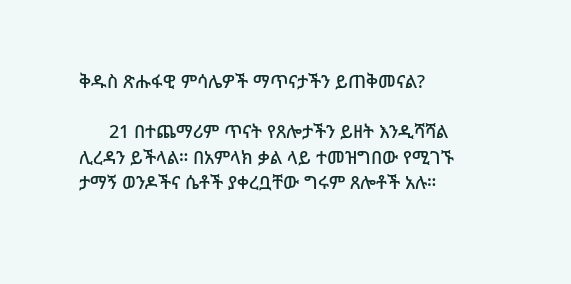ቅዱስ ጽሑፋዊ ምሳሌዎች ማጥናታችን ይጠቅመናል?

      21 በተጨማሪም ጥናት የጸሎታችን ይዘት እንዲሻሻል ሊረዳን ይችላል። በአምላክ ቃል ላይ ተመዝግበው የሚገኙ ታማኝ ወንዶችና ሴቶች ያቀረቧቸው ግሩም ጸሎቶች አሉ።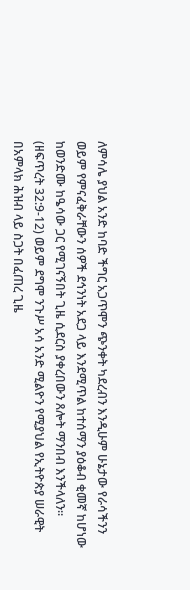ለምሳሌ ያህል አንድ ከባድ ችግር አጋጥሞን ጭንቀት ካደረብን እንዲሁም ሁኔታው የራሳችንን ወይም የምናፈቅራቸውን ሰዎች ደኅንነት አደጋ ላይ እንደሚጥል ከተሰማን ያዕቆብ ቂመኛ ከሆነው ከወንድሙ ከዔሳው ጋር የሚገናኝበት ጊዜ ሲደርስ ያቀረበውን ጸሎት ማንበብ እንችላለን። (ዘፍጥረት 32:9-12) ወይም ደግሞ ንጉሥ አሳ አንድ ሚልዮን የሚያህል የኢትዮጵያ ሠራዊት በአምላክ ሕዝብ ላይ ስጋት በፈጠረ ጊዜ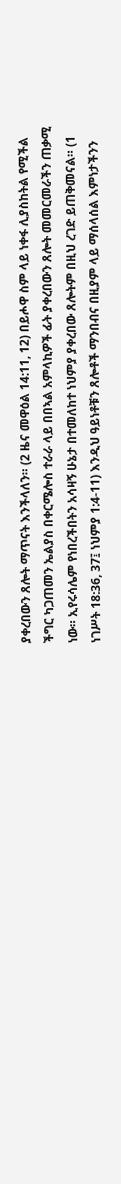ያቀረበውን ጸሎት ማጥናት እንችላለን። (2 ዜና መዋዕል 14:11, 12) በይሖዋ ስም ላይ ነቀፋ ሊያስከትል የሚችል ችግር ካጋጠመን ኤልያስ በቀርሜሎስ ተራራ ላይ በበኣል አምላኪዎች ፊት ያቀረበውን ጸሎት መመርመራችን ጠቃሚ ነው። ኢየሩሳሌም የነበረችበትን አሳዛኝ ሁኔታ በተመለከተ ነህምያ ያቀረበው ጸሎትም በዚህ ረገድ ይጠቅመናል። (1 ነገሥት 18:36, 37፤ ነህምያ 1:4-11) እንዲህ ዓይነቶቹን ጸሎቶች ማንበብና በዚያም ላይ ማሰላሰል እምነታችንን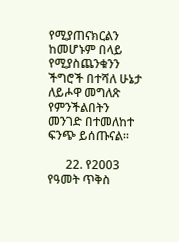የሚያጠናክርልን ከመሆኑም በላይ የሚያስጨንቁንን ችግሮች በተሻለ ሁኔታ ለይሖዋ መግለጽ የምንችልበትን መንገድ በተመለከተ ፍንጭ ይሰጡናል።

      22. የ2003 የዓመት ጥቅስ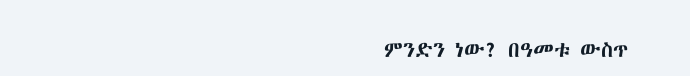ምንድን ነው? በዓመቱ ውስጥ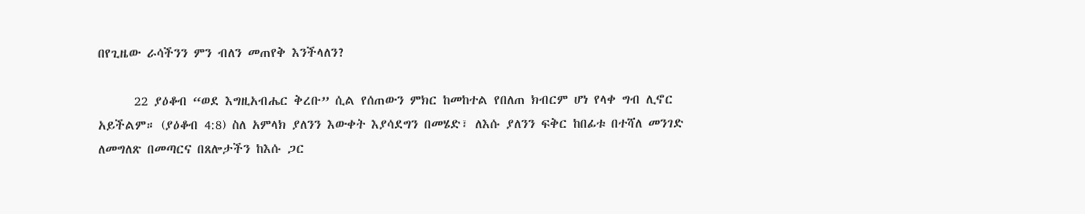በየጊዜው ራሳችንን ምን ብለን መጠየቅ እንችላለን?

      22 ያዕቆብ “ወደ እግዚአብሔር ቅረቡ” ሲል የሰጠውን ምክር ከመከተል የበለጠ ክብርም ሆነ የላቀ ግብ ሊኖር አይችልም። (ያዕቆብ 4:8) ስለ አምላክ ያለንን እውቀት እያሳደግን በመሄድ፣ ለእሱ ያለንን ፍቅር ከበፊቱ በተሻለ መንገድ ለመግለጽ በመጣርና በጸሎታችን ከእሱ ጋር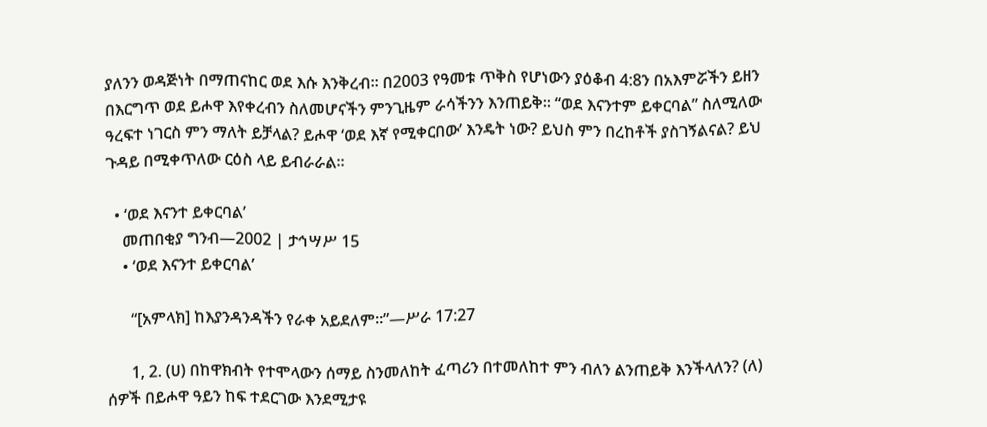ያለንን ወዳጅነት በማጠናከር ወደ እሱ እንቅረብ። በ2003 የዓመቱ ጥቅስ የሆነውን ያዕቆብ 4:8ን በአእምሯችን ይዘን በእርግጥ ወደ ይሖዋ እየቀረብን ስለመሆናችን ምንጊዜም ራሳችንን እንጠይቅ። “ወደ እናንተም ይቀርባል” ስለሚለው ዓረፍተ ነገርስ ምን ማለት ይቻላል? ይሖዋ ‘ወደ እኛ የሚቀርበው’ እንዴት ነው? ይህስ ምን በረከቶች ያስገኝልናል? ይህ ጉዳይ በሚቀጥለው ርዕስ ላይ ይብራራል።

  • ‘ወደ እናንተ ይቀርባል’
    መጠበቂያ ግንብ—2002 | ታኅሣሥ 15
    • ‘ወደ እናንተ ይቀርባል’

      “[አምላክ] ከእያንዳንዳችን የራቀ አይደለም።”—ሥራ 17:27

      1, 2. (ሀ) በከዋክብት የተሞላውን ሰማይ ስንመለከት ፈጣሪን በተመለከተ ምን ብለን ልንጠይቅ እንችላለን? (ለ) ሰዎች በይሖዋ ዓይን ከፍ ተደርገው እንደሚታዩ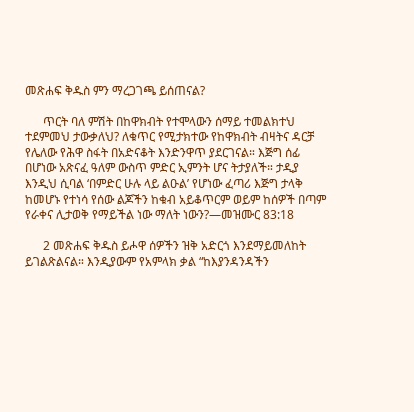መጽሐፍ ቅዱስ ምን ማረጋገጫ ይሰጠናል?

      ጥርት ባለ ምሽት በከዋክብት የተሞላውን ሰማይ ተመልክተህ ተደምመህ ታውቃለህ? ለቁጥር የሚታክተው የከዋክብት ብዛትና ዳርቻ የሌለው የሕዋ ስፋት በአድናቆት እንድንዋጥ ያደርገናል። እጅግ ሰፊ በሆነው አጽናፈ ዓለም ውስጥ ምድር ኢምንት ሆና ትታያለች። ታዲያ እንዲህ ሲባል ‘በምድር ሁሉ ላይ ልዑል’ የሆነው ፈጣሪ እጅግ ታላቅ ከመሆኑ የተነሳ የሰው ልጆችን ከቁብ አይቆጥርም ወይም ከሰዎች በጣም የራቀና ሊታወቅ የማይችል ነው ማለት ነውን?—መዝሙር 83:18

      2 መጽሐፍ ቅዱስ ይሖዋ ሰዎችን ዝቅ አድርጎ እንደማይመለከት ይገልጽልናል። እንዲያውም የአምላክ ቃል “ከእያንዳንዳችን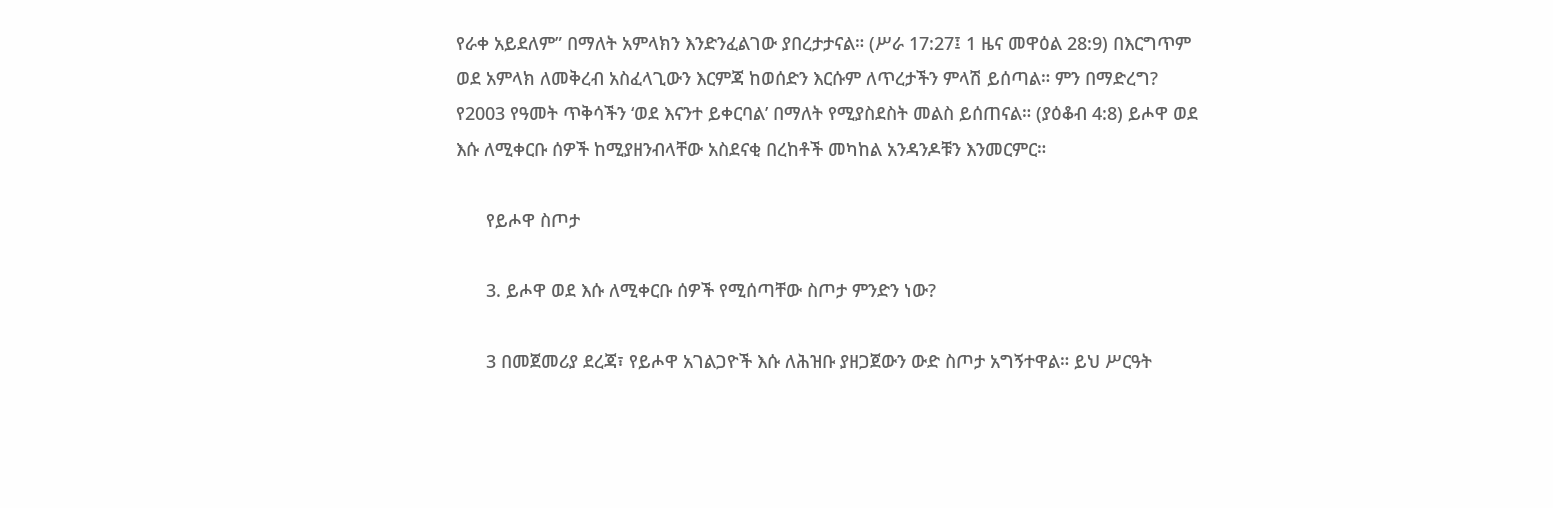የራቀ አይደለም” በማለት አምላክን እንድንፈልገው ያበረታታናል። (ሥራ 17:27፤ 1 ዜና መዋዕል 28:9) በእርግጥም ወደ አምላክ ለመቅረብ አስፈላጊውን እርምጃ ከወሰድን እርሱም ለጥረታችን ምላሽ ይሰጣል። ምን በማድረግ? የ2003 የዓመት ጥቅሳችን ‘ወደ እናንተ ይቀርባል’ በማለት የሚያስደስት መልስ ይሰጠናል። (ያዕቆብ 4:8) ይሖዋ ወደ እሱ ለሚቀርቡ ሰዎች ከሚያዘንብላቸው አስደናቂ በረከቶች መካከል አንዳንዶቹን እንመርምር።

      የይሖዋ ስጦታ

      3. ይሖዋ ወደ እሱ ለሚቀርቡ ሰዎች የሚሰጣቸው ስጦታ ምንድን ነው?

      3 በመጀመሪያ ደረጃ፣ የይሖዋ አገልጋዮች እሱ ለሕዝቡ ያዘጋጀውን ውድ ስጦታ አግኝተዋል። ይህ ሥርዓት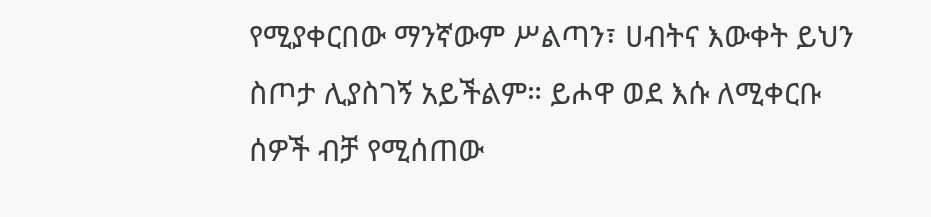የሚያቀርበው ማንኛውም ሥልጣን፣ ሀብትና እውቀት ይህን ስጦታ ሊያስገኝ አይችልም። ይሖዋ ወደ እሱ ለሚቀርቡ ሰዎች ብቻ የሚሰጠው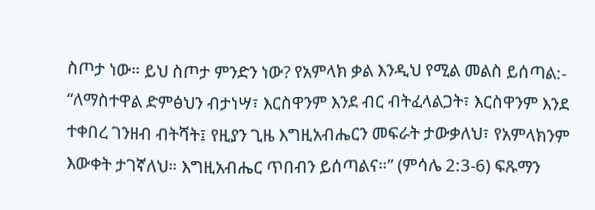ስጦታ ነው። ይህ ስጦታ ምንድን ነው? የአምላክ ቃል እንዲህ የሚል መልስ ይሰጣል:- “ለማስተዋል ድምፅህን ብታነሣ፣ እርስዋንም እንደ ብር ብትፈላልጋት፣ እርስዋንም እንደ ተቀበረ ገንዘብ ብትሻት፤ የዚያን ጊዜ እግዚአብሔርን መፍራት ታውቃለህ፣ የአምላክንም እውቀት ታገኛለህ። እግዚአብሔር ጥበብን ይሰጣልና።” (ምሳሌ 2:3-6) ፍጹማን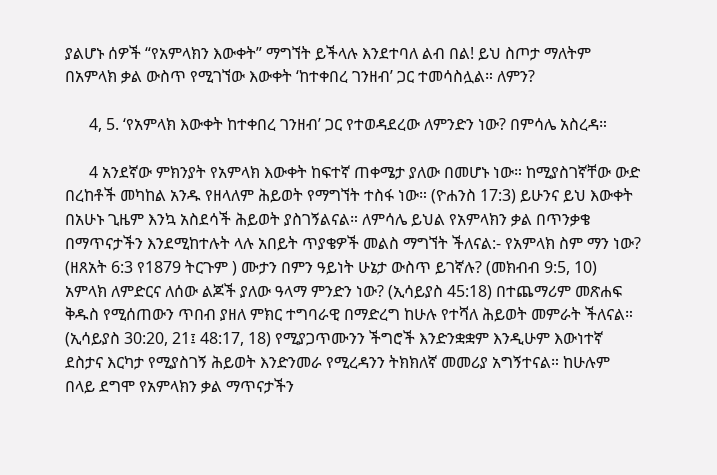ያልሆኑ ሰዎች “የአምላክን እውቀት” ማግኘት ይችላሉ እንደተባለ ልብ በል! ይህ ስጦታ ማለትም በአምላክ ቃል ውስጥ የሚገኘው እውቀት ‘ከተቀበረ ገንዘብ’ ጋር ተመሳስሏል። ለምን?

      4, 5. ‘የአምላክ እውቀት ከተቀበረ ገንዘብ’ ጋር የተወዳደረው ለምንድን ነው? በምሳሌ አስረዳ።

      4 አንደኛው ምክንያት የአምላክ እውቀት ከፍተኛ ጠቀሜታ ያለው በመሆኑ ነው። ከሚያስገኛቸው ውድ በረከቶች መካከል አንዱ የዘላለም ሕይወት የማግኘት ተስፋ ነው። (ዮሐንስ 17:3) ይሁንና ይህ እውቀት በአሁኑ ጊዜም እንኳ አስደሳች ሕይወት ያስገኝልናል። ለምሳሌ ይህል የአምላክን ቃል በጥንቃቄ በማጥናታችን እንደሚከተሉት ላሉ አበይት ጥያቄዎች መልስ ማግኘት ችለናል:- የአምላክ ስም ማን ነው? (ዘጸአት 6:3 የ1879 ትርጉም ) ሙታን በምን ዓይነት ሁኔታ ውስጥ ይገኛሉ? (መክብብ 9:5, 10) አምላክ ለምድርና ለሰው ልጆች ያለው ዓላማ ምንድን ነው? (ኢሳይያስ 45:18) በተጨማሪም መጽሐፍ ቅዱስ የሚሰጠውን ጥበብ ያዘለ ምክር ተግባራዊ በማድረግ ከሁሉ የተሻለ ሕይወት መምራት ችለናል። (ኢሳይያስ 30:20, 21፤ 48:17, 18) የሚያጋጥሙንን ችግሮች እንድንቋቋም እንዲሁም እውነተኛ ደስታና እርካታ የሚያስገኝ ሕይወት እንድንመራ የሚረዳንን ትክክለኛ መመሪያ አግኝተናል። ከሁሉም በላይ ደግሞ የአምላክን ቃል ማጥናታችን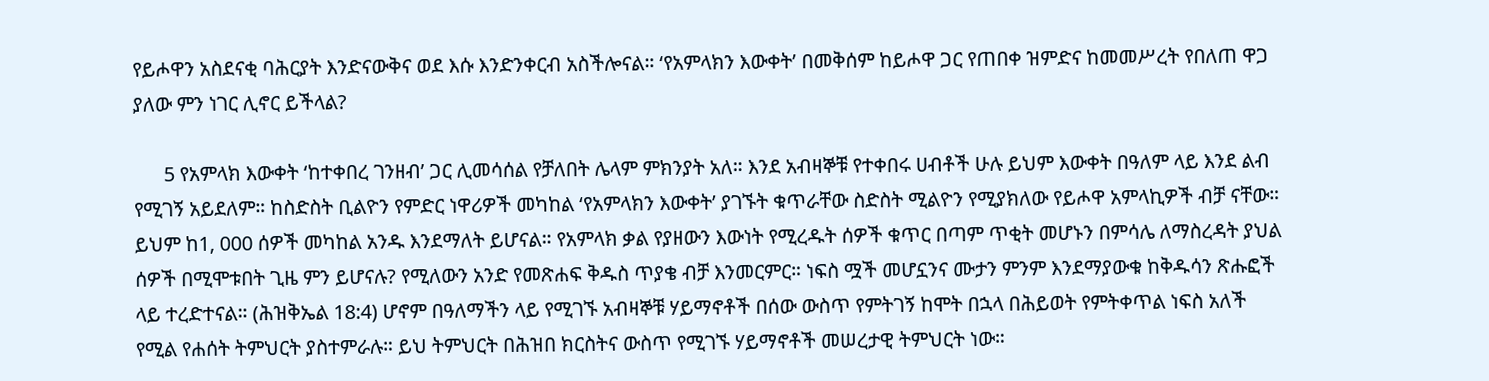የይሖዋን አስደናቂ ባሕርያት እንድናውቅና ወደ እሱ እንድንቀርብ አስችሎናል። ‘የአምላክን እውቀት’ በመቅሰም ከይሖዋ ጋር የጠበቀ ዝምድና ከመመሥረት የበለጠ ዋጋ ያለው ምን ነገር ሊኖር ይችላል?

      5 የአምላክ እውቀት ‘ከተቀበረ ገንዘብ’ ጋር ሊመሳሰል የቻለበት ሌላም ምክንያት አለ። እንደ አብዛኞቹ የተቀበሩ ሀብቶች ሁሉ ይህም እውቀት በዓለም ላይ እንደ ልብ የሚገኝ አይደለም። ከስድስት ቢልዮን የምድር ነዋሪዎች መካከል ‘የአምላክን እውቀት’ ያገኙት ቁጥራቸው ስድስት ሚልዮን የሚያክለው የይሖዋ አምላኪዎች ብቻ ናቸው። ይህም ከ1, 000 ሰዎች መካከል አንዱ እንደማለት ይሆናል። የአምላክ ቃል የያዘውን እውነት የሚረዱት ሰዎች ቁጥር በጣም ጥቂት መሆኑን በምሳሌ ለማስረዳት ያህል ሰዎች በሚሞቱበት ጊዜ ምን ይሆናሉ? የሚለውን አንድ የመጽሐፍ ቅዱስ ጥያቄ ብቻ እንመርምር። ነፍስ ሟች መሆኗንና ሙታን ምንም እንደማያውቁ ከቅዱሳን ጽሑፎች ላይ ተረድተናል። (ሕዝቅኤል 18:4) ሆኖም በዓለማችን ላይ የሚገኙ አብዛኞቹ ሃይማኖቶች በሰው ውስጥ የምትገኝ ከሞት በኋላ በሕይወት የምትቀጥል ነፍስ አለች የሚል የሐሰት ትምህርት ያስተምራሉ። ይህ ትምህርት በሕዝበ ክርስትና ውስጥ የሚገኙ ሃይማኖቶች መሠረታዊ ትምህርት ነው።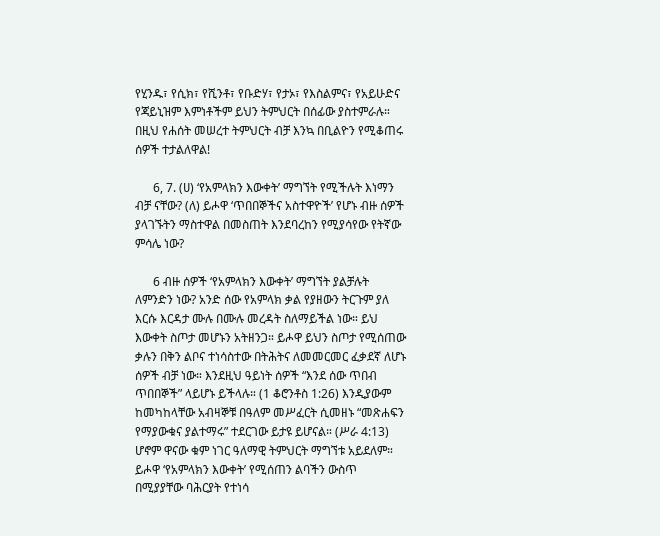የሂንዱ፣ የሲክ፣ የሺንቶ፣ የቡድሃ፣ የታኦ፣ የእስልምና፣ የአይሁድና የጃይኒዝም እምነቶችም ይህን ትምህርት በሰፊው ያስተምራሉ። በዚህ የሐሰት መሠረተ ትምህርት ብቻ እንኳ በቢልዮን የሚቆጠሩ ሰዎች ተታልለዋል!

      6, 7. (ሀ) ‘የአምላክን እውቀት’ ማግኘት የሚችሉት እነማን ብቻ ናቸው? (ለ) ይሖዋ ‘ጥበበኞችና አስተዋዮች’ የሆኑ ብዙ ሰዎች ያላገኙትን ማስተዋል በመስጠት እንደባረከን የሚያሳየው የትኛው ምሳሌ ነው?

      6 ብዙ ሰዎች ‘የአምላክን እውቀት’ ማግኘት ያልቻሉት ለምንድን ነው? አንድ ሰው የአምላክ ቃል የያዘውን ትርጉም ያለ እርሱ እርዳታ ሙሉ በሙሉ መረዳት ስለማይችል ነው። ይህ እውቀት ስጦታ መሆኑን አትዘንጋ። ይሖዋ ይህን ስጦታ የሚሰጠው ቃሉን በቅን ልቦና ተነሳስተው በትሕትና ለመመርመር ፈቃደኛ ለሆኑ ሰዎች ብቻ ነው። እንደዚህ ዓይነት ሰዎች “እንደ ሰው ጥበብ ጥበበኞች” ላይሆኑ ይችላሉ። (1 ቆሮንቶስ 1:26) እንዲያውም ከመካከላቸው አብዛኞቹ በዓለም መሥፈርት ሲመዘኑ “መጽሐፍን የማያውቁና ያልተማሩ” ተደርገው ይታዩ ይሆናል። (ሥራ 4:13) ሆኖም ዋናው ቁም ነገር ዓለማዊ ትምህርት ማግኘቱ አይደለም። ይሖዋ ‘የአምላክን እውቀት’ የሚሰጠን ልባችን ውስጥ በሚያያቸው ባሕርያት የተነሳ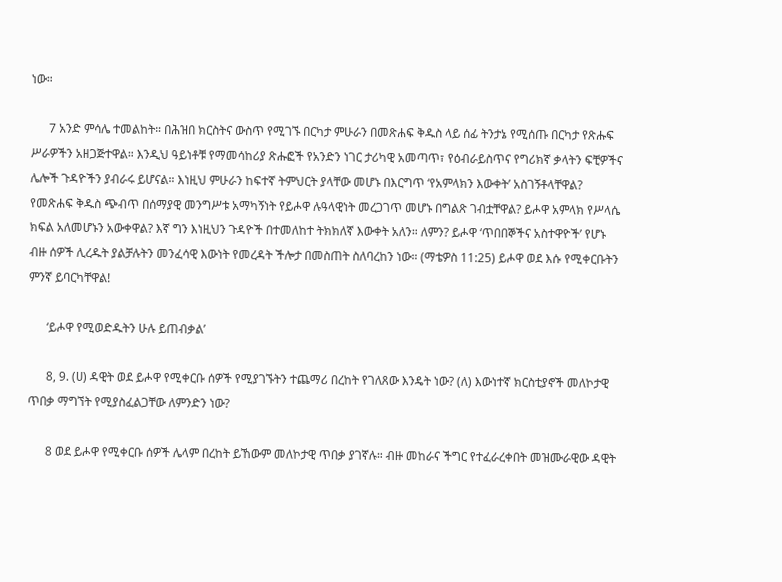ነው።

      7 አንድ ምሳሌ ተመልከት። በሕዝበ ክርስትና ውስጥ የሚገኙ በርካታ ምሁራን በመጽሐፍ ቅዱስ ላይ ሰፊ ትንታኔ የሚሰጡ በርካታ የጽሑፍ ሥራዎችን አዘጋጅተዋል። እንዲህ ዓይነቶቹ የማመሳከሪያ ጽሑፎች የአንድን ነገር ታሪካዊ አመጣጥ፣ የዕብራይስጥና የግሪክኛ ቃላትን ፍቺዎችና ሌሎች ጉዳዮችን ያብራሩ ይሆናል። እነዚህ ምሁራን ከፍተኛ ትምህርት ያላቸው መሆኑ በእርግጥ ‘የአምላክን እውቀት’ አስገኝቶላቸዋል? የመጽሐፍ ቅዱስ ጭብጥ በሰማያዊ መንግሥቱ አማካኝነት የይሖዋ ሉዓላዊነት መረጋገጥ መሆኑ በግልጽ ገብቷቸዋል? ይሖዋ አምላክ የሥላሴ ክፍል አለመሆኑን አውቀዋል? እኛ ግን እነዚህን ጉዳዮች በተመለከተ ትክክለኛ እውቀት አለን። ለምን? ይሖዋ ‘ጥበበኞችና አስተዋዮች’ የሆኑ ብዙ ሰዎች ሊረዱት ያልቻሉትን መንፈሳዊ እውነት የመረዳት ችሎታ በመስጠት ስለባረከን ነው። (ማቴዎስ 11:25) ይሖዋ ወደ እሱ የሚቀርቡትን ምንኛ ይባርካቸዋል!

      ‘ይሖዋ የሚወድዱትን ሁሉ ይጠብቃል’

      8, 9. (ሀ) ዳዊት ወደ ይሖዋ የሚቀርቡ ሰዎች የሚያገኙትን ተጨማሪ በረከት የገለጸው እንዴት ነው? (ለ) እውነተኛ ክርስቲያኖች መለኮታዊ ጥበቃ ማግኘት የሚያስፈልጋቸው ለምንድን ነው?

      8 ወደ ይሖዋ የሚቀርቡ ሰዎች ሌላም በረከት ይኸውም መለኮታዊ ጥበቃ ያገኛሉ። ብዙ መከራና ችግር የተፈራረቀበት መዝሙራዊው ዳዊት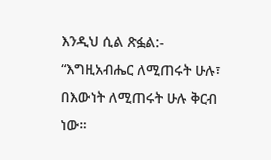እንዲህ ሲል ጽፏል:- “እግዚአብሔር ለሚጠሩት ሁሉ፣ በእውነት ለሚጠሩት ሁሉ ቅርብ ነው።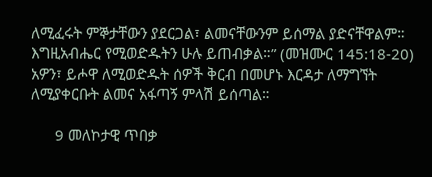ለሚፈሩት ምኞታቸውን ያደርጋል፣ ልመናቸውንም ይሰማል ያድናቸዋልም። እግዚአብሔር የሚወድዱትን ሁሉ ይጠብቃል።” (መዝሙር 145:18-20) አዎን፣ ይሖዋ ለሚወድዱት ሰዎች ቅርብ በመሆኑ እርዳታ ለማግኘት ለሚያቀርቡት ልመና አፋጣኝ ምላሽ ይሰጣል።

      9 መለኮታዊ ጥበቃ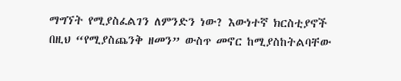ማግኘት የሚያስፈልገን ለምንድን ነው? እውነተኛ ክርስቲያኖች በዚህ “የሚያስጨንቅ ዘመን” ውስጥ መኖር ከሚያስከትልባቸው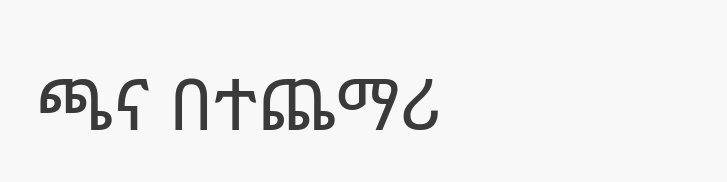ጫና በተጨማሪ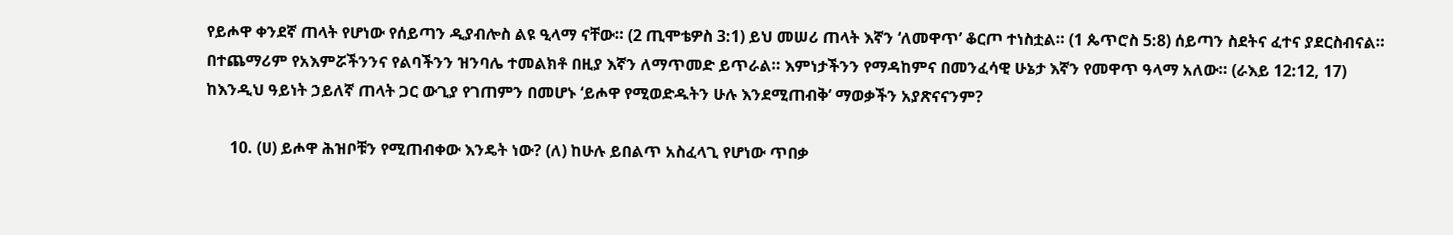የይሖዋ ቀንደኛ ጠላት የሆነው የሰይጣን ዲያብሎስ ልዩ ዒላማ ናቸው። (2 ጢሞቴዎስ 3:1) ይህ መሠሪ ጠላት እኛን ‘ለመዋጥ’ ቆርጦ ተነስቷል። (1 ጴጥሮስ 5:8) ሰይጣን ስደትና ፈተና ያደርስብናል። በተጨማሪም የአእምሯችንንና የልባችንን ዝንባሌ ተመልክቶ በዚያ እኛን ለማጥመድ ይጥራል። እምነታችንን የማዳከምና በመንፈሳዊ ሁኔታ እኛን የመዋጥ ዓላማ አለው። (ራእይ 12:12, 17) ከእንዲህ ዓይነት ኃይለኛ ጠላት ጋር ውጊያ የገጠምን በመሆኑ ‘ይሖዋ የሚወድዱትን ሁሉ እንደሚጠብቅ’ ማወቃችን አያጽናናንም?

      10. (ሀ) ይሖዋ ሕዝቦቹን የሚጠብቀው እንዴት ነው? (ለ) ከሁሉ ይበልጥ አስፈላጊ የሆነው ጥበቃ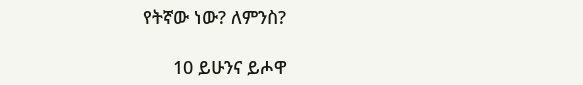የትኛው ነው? ለምንስ?

      10 ይሁንና ይሖዋ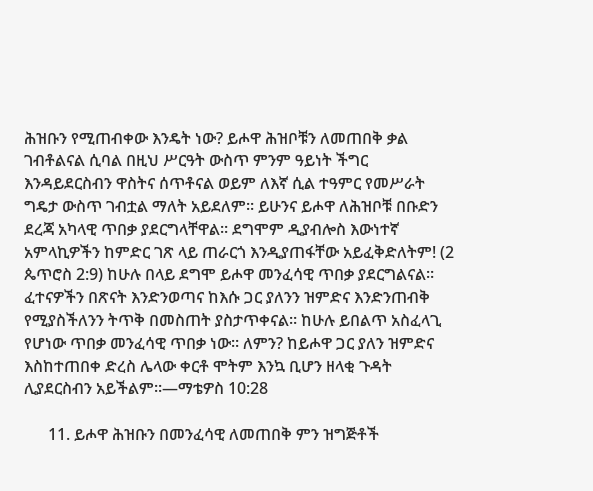ሕዝቡን የሚጠብቀው እንዴት ነው? ይሖዋ ሕዝቦቹን ለመጠበቅ ቃል ገብቶልናል ሲባል በዚህ ሥርዓት ውስጥ ምንም ዓይነት ችግር እንዳይደርስብን ዋስትና ሰጥቶናል ወይም ለእኛ ሲል ተዓምር የመሥራት ግዴታ ውስጥ ገብቷል ማለት አይደለም። ይሁንና ይሖዋ ለሕዝቦቹ በቡድን ደረጃ አካላዊ ጥበቃ ያደርግላቸዋል። ደግሞም ዲያብሎስ እውነተኛ አምላኪዎችን ከምድር ገጽ ላይ ጠራርጎ እንዲያጠፋቸው አይፈቅድለትም! (2 ጴጥሮስ 2:9) ከሁሉ በላይ ደግሞ ይሖዋ መንፈሳዊ ጥበቃ ያደርግልናል። ፈተናዎችን በጽናት እንድንወጣና ከእሱ ጋር ያለንን ዝምድና እንድንጠብቅ የሚያስችለንን ትጥቅ በመስጠት ያስታጥቀናል። ከሁሉ ይበልጥ አስፈላጊ የሆነው ጥበቃ መንፈሳዊ ጥበቃ ነው። ለምን? ከይሖዋ ጋር ያለን ዝምድና እስከተጠበቀ ድረስ ሌላው ቀርቶ ሞትም እንኳ ቢሆን ዘላቂ ጉዳት ሊያደርስብን አይችልም።—ማቴዎስ 10:28

      11. ይሖዋ ሕዝቡን በመንፈሳዊ ለመጠበቅ ምን ዝግጅቶች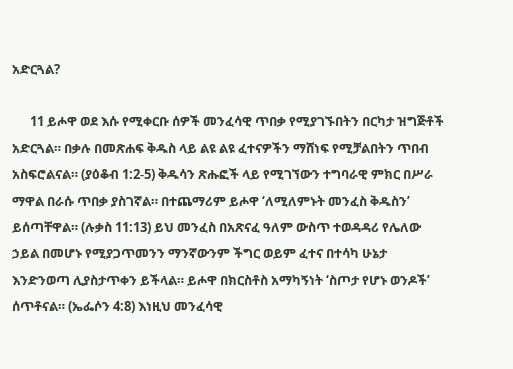አድርጓል?

      11 ይሖዋ ወደ እሱ የሚቀርቡ ሰዎች መንፈሳዊ ጥበቃ የሚያገኙበትን በርካታ ዝግጅቶች አድርጓል። በቃሉ በመጽሐፍ ቅዱስ ላይ ልዩ ልዩ ፈተናዎችን ማሸነፍ የሚቻልበትን ጥበብ አስፍሮልናል። (ያዕቆብ 1:2-5) ቅዱሳን ጽሑፎች ላይ የሚገኘውን ተግባራዊ ምክር በሥራ ማዋል በራሱ ጥበቃ ያስገኛል። በተጨማሪም ይሖዋ ‘ለሚለምኑት መንፈስ ቅዱስን’ ይሰጣቸዋል። (ሉቃስ 11:13) ይህ መንፈስ በአጽናፈ ዓለም ውስጥ ተወዳዳሪ የሌለው ኃይል በመሆኑ የሚያጋጥመንን ማንኛውንም ችግር ወይም ፈተና በተሳካ ሁኔታ እንድንወጣ ሊያስታጥቀን ይችላል። ይሖዋ በክርስቶስ አማካኝነት ‘ስጦታ የሆኑ ወንዶች’ ሰጥቶናል። (ኤፌሶን 4:8) እነዚህ መንፈሳዊ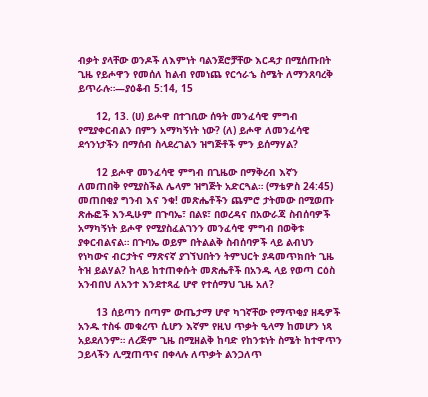ብቃት ያላቸው ወንዶች ለእምነት ባልንጀሮቻቸው እርዳታ በሚሰጡበት ጊዜ የይሖዋን የመሰለ ከልብ የመነጨ የርኅራኄ ስሜት ለማንጸባረቅ ይጥራሉ።—ያዕቆብ 5:14, 15

      12, 13. (ሀ) ይሖዋ በተገቢው ሰዓት መንፈሳዊ ምግብ የሚያቀርብልን በምን አማካኝነት ነው? (ለ) ይሖዋ ለመንፈሳዊ ደኅንነታችን በማሰብ ስላደረገልን ዝግጅቶች ምን ይሰማሃል?

      12 ይሖዋ መንፈሳዊ ምግብ በጊዜው በማቅረብ እኛን ለመጠበቅ የሚያስችል ሌላም ዝግጅት አድርጓል። (ማቴዎስ 24:45) መጠበቂያ ግንብ እና ንቁ! መጽሔቶችን ጨምሮ ታትመው በሚወጡ ጽሑፎች እንዲሁም በጉባኤ፣ በልዩ፣ በወረዳና በአውራጃ ስብሰባዎች አማካኝነት ይሖዋ የሚያስፈልገንን መንፈሳዊ ምግብ በወቅቱ ያቀርብልናል። በጉባኤ ወይም በትልልቅ ስብሰባዎች ላይ ልብህን የነካውና ብርታትና ማጽናኛ ያገኘህበትን ትምህርት ያዳመጥክበት ጊዜ ትዝ ይልሃል? ከላይ ከተጠቀሱት መጽሔቶች በአንዱ ላይ የወጣ ርዕስ አንብበህ ለአንተ እንደተጻፈ ሆኖ የተሰማህ ጊዜ አለ?

      13 ሰይጣን በጣም ውጤታማ ሆኖ ካገኛቸው የማጥቂያ ዘዴዎች አንዱ ተስፋ መቁረጥ ሲሆን እኛም የዚህ ጥቃት ዒላማ ከመሆን ነጻ አይደለንም። ለረጅም ጊዜ በሚዘልቅ ከባድ የከንቱነት ስሜት ከተዋጥን ኃይላችን ሊሟጠጥና በቀላሉ ለጥቃት ልንጋለጥ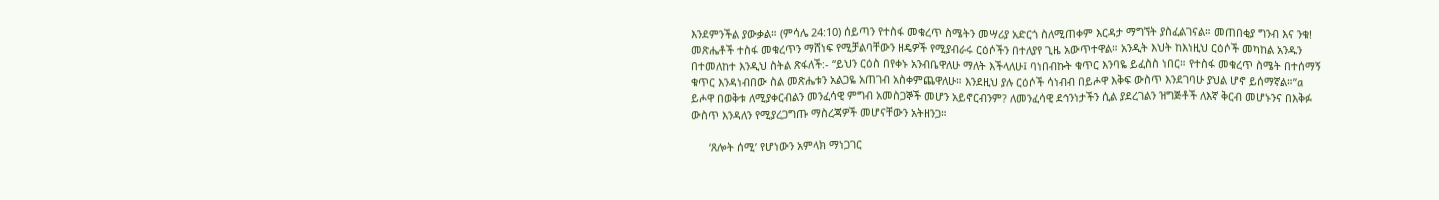እንደምንችል ያውቃል። (ምሳሌ 24:10) ሰይጣን የተስፋ መቁረጥ ስሜትን መሣሪያ አድርጎ ስለሚጠቀም እርዳታ ማግኘት ያስፈልገናል። መጠበቂያ ግንብ እና ንቁ! መጽሔቶች ተስፋ መቁረጥን ማሸነፍ የሚቻልባቸውን ዘዴዎች የሚያብራሩ ርዕሶችን በተለያየ ጊዜ አውጥተዋል። አንዲት እህት ከእነዚህ ርዕሶች መካከል አንዱን በተመለከተ እንዲህ ስትል ጽፋለች:- “ይህን ርዕስ በየቀኑ አንብቤዋለሁ ማለት እችላለሁ፤ ባነበብኩት ቁጥር እንባዬ ይፈስስ ነበር። የተስፋ መቁረጥ ስሜት በተሰማኝ ቁጥር እንዳነብበው ስል መጽሔቱን አልጋዬ አጠገብ አስቀምጨዋለሁ። እንደዚህ ያሉ ርዕሶች ሳነብብ በይሖዋ እቅፍ ውስጥ እንደገባሁ ያህል ሆኖ ይሰማኛል።”a ይሖዋ በወቅቱ ለሚያቀርብልን መንፈሳዊ ምግብ አመስጋኞች መሆን አይኖርብንም? ለመንፈሳዊ ደኅንነታችን ሲል ያደረገልን ዝግጅቶች ለእኛ ቅርብ መሆኑንና በእቅፉ ውስጥ እንዳለን የሚያረጋግጡ ማስረጃዎች መሆናቸውን አትዘንጋ።

      ‘ጸሎት ሰሚ’ የሆነውን አምላክ ማነጋገር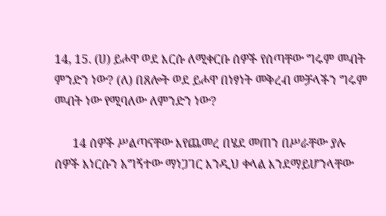14, 15. (ሀ) ይሖዋ ወደ እርሱ ለሚቀርቡ ሰዎች የሰጣቸው ግሩም መብት ምንድን ነው? (ለ) በጸሎት ወደ ይሖዋ በነፃነት መቅረብ መቻላችን ግሩም መብት ነው የሚባለው ለምንድን ነው?

      14 ሰዎች ሥልጣናቸው እየጨመረ በሄደ መጠን በሥራቸው ያሉ ሰዎች እነርሱን አግኝተው ማነጋገር እንዲህ ቀላል እንደማይሆንላቸው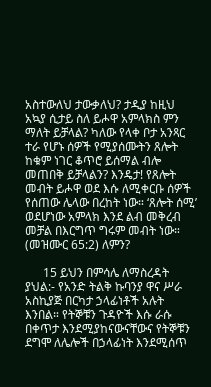አስተውለህ ታውቃለህ? ታዲያ ከዚህ አኳያ ሲታይ ስለ ይሖዋ አምላክስ ምን ማለት ይቻላል? ካለው የላቀ ቦታ አንጻር ተራ የሆኑ ሰዎች የሚያሰሙትን ጸሎት ከቁም ነገር ቆጥሮ ይሰማል ብሎ መጠበቅ ይቻላልን? እንዴታ! የጸሎት መብት ይሖዋ ወደ እሱ ለሚቀርቡ ሰዎች የሰጠው ሌላው በረከት ነው። ‘ጸሎት ሰሚ’ ወደሆነው አምላክ እንደ ልብ መቅረብ መቻል በእርግጥ ግሩም መብት ነው። (መዝሙር 65:2) ለምን?

      15 ይህን በምሳሌ ለማስረዳት ያህል:- የአንድ ትልቅ ኩባንያ ዋና ሥራ አስኪያጅ በርካታ ኃላፊነቶች አሉት እንበል። የትኞቹን ጉዳዮች እሱ ራሱ በቀጥታ እንደሚያከናውናቸውና የትኞቹን ደግሞ ለሌሎች በኃላፊነት እንደሚሰጥ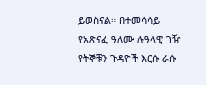ይወስናል። በተመሳሳይ የአጽናፈ ዓለሙ ሉዓላዊ ገዥ የትኞቹን ጉዳዮች እርሱ ራሱ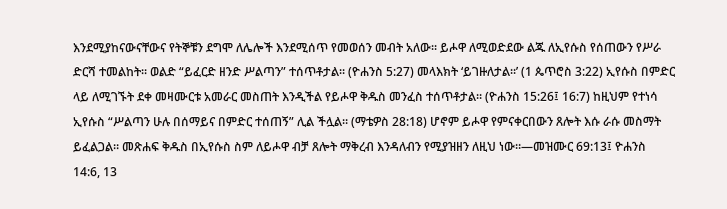እንደሚያከናውናቸውና የትኞቹን ደግሞ ለሌሎች እንደሚሰጥ የመወሰን መብት አለው። ይሖዋ ለሚወድደው ልጁ ለኢየሱስ የሰጠውን የሥራ ድርሻ ተመልከት። ወልድ “ይፈርድ ዘንድ ሥልጣን” ተሰጥቶታል። (ዮሐንስ 5:27) መላእክት ‘ይገዙለታል።’ (1 ጴጥሮስ 3:22) ኢየሱስ በምድር ላይ ለሚገኙት ደቀ መዛሙርቱ አመራር መስጠት እንዲችል የይሖዋ ቅዱስ መንፈስ ተሰጥቶታል። (ዮሐንስ 15:26፤ 16:7) ከዚህም የተነሳ ኢየሱስ “ሥልጣን ሁሉ በሰማይና በምድር ተሰጠኝ” ሊል ችሏል። (ማቴዎስ 28:18) ሆኖም ይሖዋ የምናቀርበውን ጸሎት እሱ ራሱ መስማት ይፈልጋል። መጽሐፍ ቅዱስ በኢየሱስ ስም ለይሖዋ ብቻ ጸሎት ማቅረብ እንዳለብን የሚያዝዘን ለዚህ ነው።—መዝሙር 69:13፤ ዮሐንስ 14:6, 13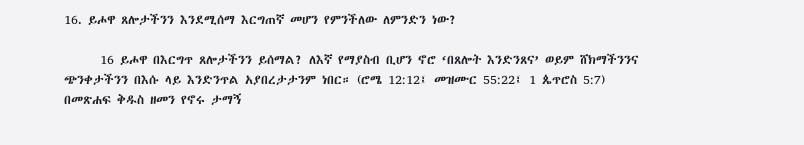16. ይሖዋ ጸሎታችንን እንደሚሰማ እርግጠኛ መሆን የምንችለው ለምንድን ነው?

      16 ይሖዋ በእርግጥ ጸሎታችንን ይሰማል? ለእኛ የማያስብ ቢሆን ኖሮ ‘በጸሎት እንድንጸና’ ወይም ሸክማችንንና ጭንቀታችንን በእሱ ላይ እንድንጥል አያበረታታንም ነበር። (ሮሜ 12:12፤ መዝሙር 55:22፤ 1 ጴጥሮስ 5:7) በመጽሐፍ ቅዱስ ዘመን የኖሩ ታማኝ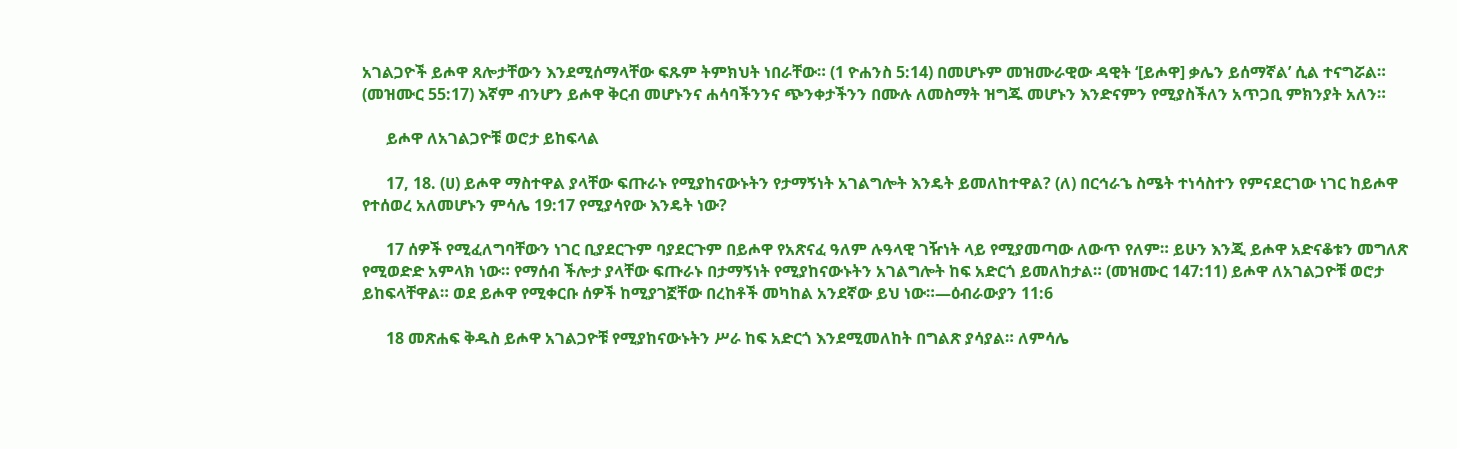አገልጋዮች ይሖዋ ጸሎታቸውን እንደሚሰማላቸው ፍጹም ትምክህት ነበራቸው። (1 ዮሐንስ 5:14) በመሆኑም መዝሙራዊው ዳዊት ‘[ይሖዋ] ቃሌን ይሰማኛል’ ሲል ተናግሯል። (መዝሙር 55:17) እኛም ብንሆን ይሖዋ ቅርብ መሆኑንና ሐሳባችንንና ጭንቀታችንን በሙሉ ለመስማት ዝግጁ መሆኑን እንድናምን የሚያስችለን አጥጋቢ ምክንያት አለን።

      ይሖዋ ለአገልጋዮቹ ወሮታ ይከፍላል

      17, 18. (ሀ) ይሖዋ ማስተዋል ያላቸው ፍጡራኑ የሚያከናውኑትን የታማኝነት አገልግሎት እንዴት ይመለከተዋል? (ለ) በርኅራኄ ስሜት ተነሳስተን የምናደርገው ነገር ከይሖዋ የተሰወረ አለመሆኑን ምሳሌ 19:17 የሚያሳየው እንዴት ነው?

      17 ሰዎች የሚፈለግባቸውን ነገር ቢያደርጉም ባያደርጉም በይሖዋ የአጽናፈ ዓለም ሉዓላዊ ገዥነት ላይ የሚያመጣው ለውጥ የለም። ይሁን እንጂ ይሖዋ አድናቆቱን መግለጽ የሚወድድ አምላክ ነው። የማሰብ ችሎታ ያላቸው ፍጡራኑ በታማኝነት የሚያከናውኑትን አገልግሎት ከፍ አድርጎ ይመለከታል። (መዝሙር 147:11) ይሖዋ ለአገልጋዮቹ ወሮታ ይከፍላቸዋል። ወደ ይሖዋ የሚቀርቡ ሰዎች ከሚያገኟቸው በረከቶች መካከል አንደኛው ይህ ነው።—ዕብራውያን 11:6

      18 መጽሐፍ ቅዱስ ይሖዋ አገልጋዮቹ የሚያከናውኑትን ሥራ ከፍ አድርጎ እንደሚመለከት በግልጽ ያሳያል። ለምሳሌ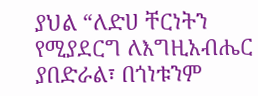ያህል “ለድሀ ቸርነትን የሚያደርግ ለእግዚአብሔር ያበድራል፣ በጎነቱንም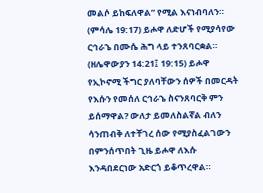መልሶ ይከፍለዋል” የሚል እናነብባለን። (ምሳሌ 19:17) ይሖዋ ለድሆች የሚያሳየው ርኅራኄ በሙሴ ሕግ ላይ ተንጸባርቋል። (ዘሌዋውያን 14:21፤ 19:15) ይሖዋ የኢኮኖሚ ችግር ያለባቸውን ሰዎች በመርዳት የእሱን የመሰለ ርኅራኄ ስናንጸባርቅ ምን ይሰማዋል? ውለታ ይመለስልኛል ብለን ሳንጠብቅ ለተቸገረ ሰው የሚያስፈልገውን በምንሰጥበት ጊዜ ይሖዋ ለእሱ እንዳበደርነው አድርጎ ይቆጥረዋል።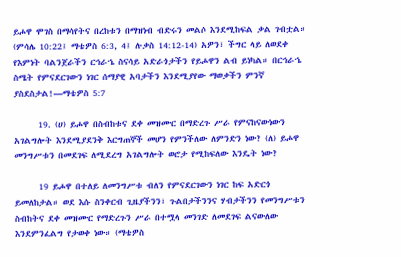ይሖዋ ሞገስ በማሳየትና በረከቱን በማዝነብ ብድሩን መልሶ እንደሚከፍል ቃል ገብቷል። (ምሳሌ 10:22፤ ማቴዎስ 6:3, 4፤ ሉቃስ 14:12-14) አዎን፣ ችግር ላይ ለወደቀ የእምነት ባልንጀራችን ርኅራኄ ስናሳይ አድራጎታችን የይሖዋን ልብ ይነካል። በርኅራኄ ስሜት የምናደርገውን ነገር ሰማያዊ አባታችን እንደሚያየው ማወቃችን ምንኛ ያስደስታል!—ማቴዎስ 5:7

      19. (ሀ) ይሖዋ በስብከቱና ደቀ መዝሙር በማድረጉ ሥራ የምናከናውነውን አገልግሎት እንደሚያደንቅ እርግጠኞች መሆን የምንችለው ለምንድን ነው? (ለ) ይሖዋ መንግሥቱን በመደገፍ ለሚደረግ አገልግሎት ወሮታ የሚከፍለው እንዴት ነው?

      19 ይሖዋ በተለይ ለመንግሥቱ ብለን የምናደርገውን ነገር ከፍ አድርጎ ይመለከታል። ወደ እሱ ስንቀርብ ጊዜያችንን፣ ጉልበታችንንና ሃብታችንን የመንግሥቱን ስብከትና ደቀ መዝሙር የማድረጉን ሥራ በተሟላ መንገድ ለመደገፍ ልናውለው እንደምንፈልግ የታወቀ ነው። (ማቴዎስ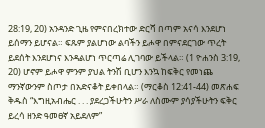28:19, 20) አንዳንድ ጊዜ የምናበረክተው ድርሻ በጣም አናሳ እንደሆነ ይሰማን ይሆናል። ፍጹም ያልሆነው ልባችን ይሖዋ በምናደርገው ጥረት ይደሰት እንደሆነና እንዳልሆነ ጥርጣሬ ሊገባው ይችላል። (1 ዮሐንስ 3:19, 20) ሆኖም ይሖዋ ምንም ያህል ትንሽ ቢሆን እንኳ ከፍቅር የመነጨ ማንኛውንም ስጦታ በአድናቆት ይቀበላል። (ማርቆስ 12:41-44) መጽሐፍ ቅዱስ “እግዚአብሔር . . . ያደረጋችሁትን ሥራ ለስሙም ያሳያችሁትን ፍቅር ይረሳ ዘንድ ዓመፀኛ አይደለም”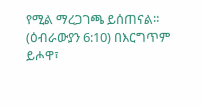የሚል ማረጋገጫ ይሰጠናል። (ዕብራውያን 6:10) በእርግጥም ይሖዋ፣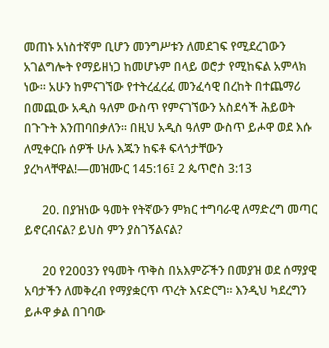መጠኑ አነስተኛም ቢሆን መንግሥቱን ለመደገፍ የሚደረገውን አገልግሎት የማይዘነጋ ከመሆኑም በላይ ወሮታ የሚከፍል አምላክ ነው። አሁን ከምናገኘው የተትረፈረፈ መንፈሳዊ በረከት በተጨማሪ በመጪው አዲስ ዓለም ውስጥ የምናገኘውን አስደሳች ሕይወት በጉጉት እንጠባበቃለን። በዚህ አዲስ ዓለም ውስጥ ይሖዋ ወደ እሱ ለሚቀርቡ ሰዎች ሁሉ እጁን ከፍቶ ፍላጎታቸውን ያረካላቸዋል!—መዝሙር 145:16፤ 2 ጴጥሮስ 3:13

      20. በያዝነው ዓመት የትኛውን ምክር ተግባራዊ ለማድረግ መጣር ይኖርብናል? ይህስ ምን ያስገኝልናል?

      20 የ2003ን የዓመት ጥቅስ በአእምሯችን በመያዝ ወደ ሰማያዊ አባታችን ለመቅረብ የማያቋርጥ ጥረት እናድርግ። እንዲህ ካደረግን ይሖዋ ቃል በገባው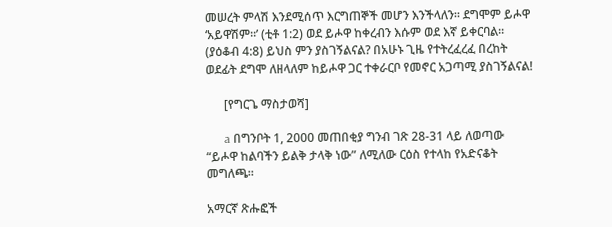መሠረት ምላሽ እንደሚሰጥ እርግጠኞች መሆን እንችላለን። ደግሞም ይሖዋ ‘አይዋሽም።’ (ቲቶ 1:2) ወደ ይሖዋ ከቀረብን እሱም ወደ እኛ ይቀርባል። (ያዕቆብ 4:8) ይህስ ምን ያስገኝልናል? በአሁኑ ጊዜ የተትረፈረፈ በረከት ወደፊት ደግሞ ለዘላለም ከይሖዋ ጋር ተቀራርቦ የመኖር አጋጣሚ ያስገኝልናል!

      [የግርጌ ማስታወሻ]

      a በግንቦት 1, 2000 መጠበቂያ ግንብ ገጽ 28-31 ላይ ለወጣው “ይሖዋ ከልባችን ይልቅ ታላቅ ነው” ለሚለው ርዕስ የተላከ የአድናቆት መግለጫ።

አማርኛ ጽሑፎች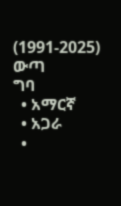(1991-2025)
ውጣ
ግባ
  • አማርኛ
  • አጋራ
  •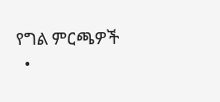የግል ምርጫዎች
  •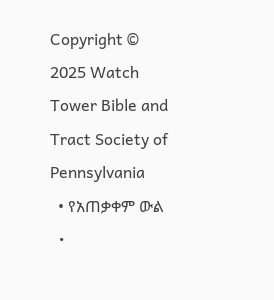Copyright © 2025 Watch Tower Bible and Tract Society of Pennsylvania
  • የአጠቃቀም ውል
  •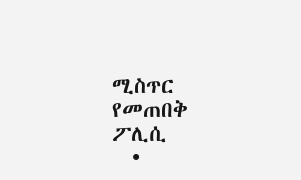ሚስጥር የመጠበቅ ፖሊሲ
  •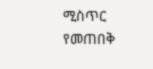ሚስጥር የመጠበቅ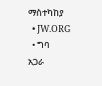ማስተካከያ
  • JW.ORG
  • ግባ
አጋራ